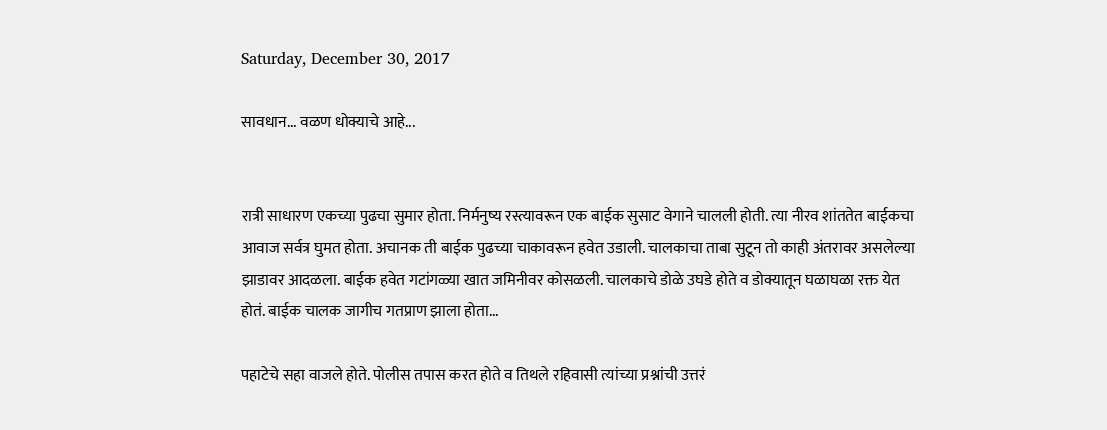Saturday, December 30, 2017

सावधान... वळण धोक्याचे आहे...


रात्री साधारण एकच्या पुढचा सुमार होता. निर्मनुष्य रस्त्यावरून एक बाईक सुसाट वेगाने चालली होती. त्या नीरव शांततेत बाईकचा आवाज सर्वत्र घुमत होता. अचानक ती बाईक पुढच्या चाकावरून हवेत उडाली. चालकाचा ताबा सुटून तो काही अंतरावर असलेल्या झाडावर आदळला. बाईक हवेत गटांगळ्या खात जमिनीवर कोसळली. चालकाचे डोळे उघडे होते व डोक्यातून घळाघळा रक्त येत होतं. बाईक चालक जागीच गतप्राण झाला होता...

पहाटेचे सहा वाजले होते. पोलीस तपास करत होते व तिथले रहिवासी त्यांच्या प्रश्नांची उत्तरं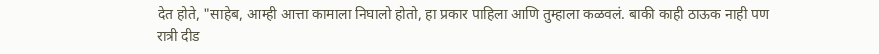देत होते, "साहेब, आम्ही आत्ता कामाला निघालो होतो, हा प्रकार पाहिला आणि तुम्हाला कळवलं. बाकी काही ठाऊक नाही पण रात्री दीड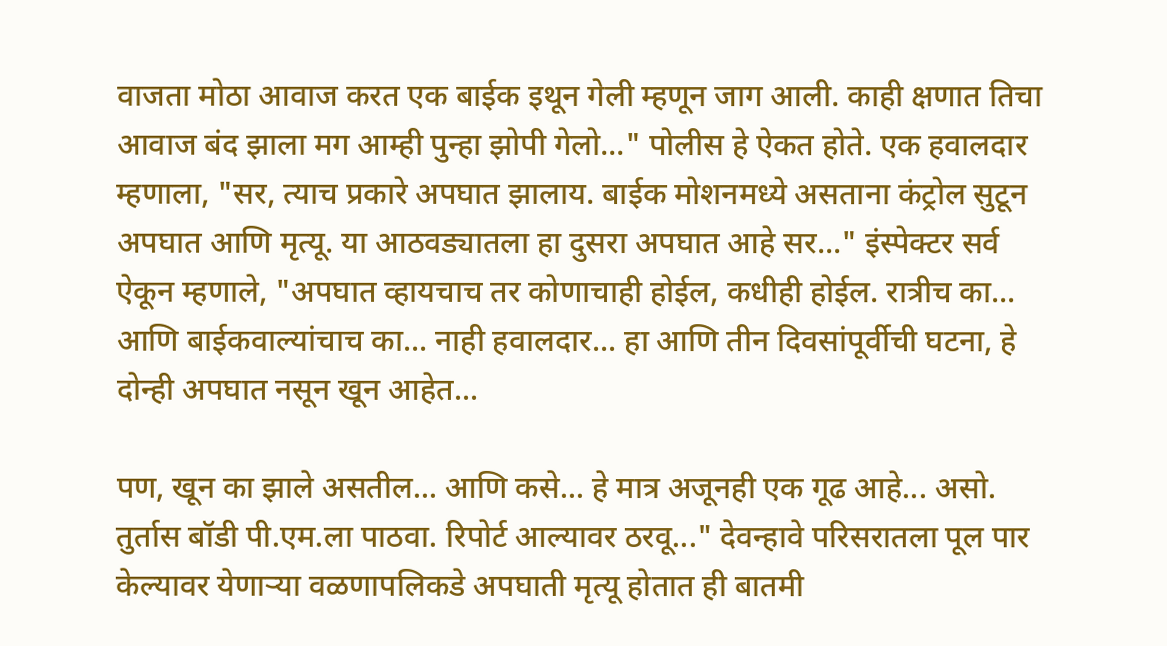वाजता मोठा आवाज करत एक बाईक इथून गेली म्हणून जाग आली. काही क्षणात तिचा आवाज बंद झाला मग आम्ही पुन्हा झोपी गेलो..." पोलीस हे ऐकत होते. एक हवालदार म्हणाला, "सर, त्याच प्रकारे अपघात झालाय. बाईक मोशनमध्ये असताना कंट्रोल सुटून अपघात आणि मृत्यू. या आठवड्यातला हा दुसरा अपघात आहे सर..." इंस्पेक्टर सर्व ऐकून म्हणाले, "अपघात व्हायचाच तर कोणाचाही होईल, कधीही होईल. रात्रीच का... आणि बाईकवाल्यांचाच का... नाही हवालदार... हा आणि तीन दिवसांपूर्वीची घटना, हे दोन्ही अपघात नसून खून आहेत...

पण, खून का झाले असतील... आणि कसे... हे मात्र अजूनही एक गूढ आहे... असो. तुर्तास बॉडी पी.एम.ला पाठवा. रिपोर्ट आल्यावर ठरवू..." देवन्हावे परिसरातला पूल पार केल्यावर येणाऱ्या वळणापलिकडे अपघाती मृत्यू होतात ही बातमी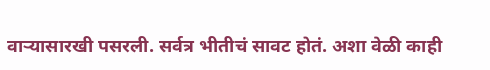वाऱ्यासारखी पसरली. सर्वत्र भीतीचं सावट होतं. अशा वेळी काही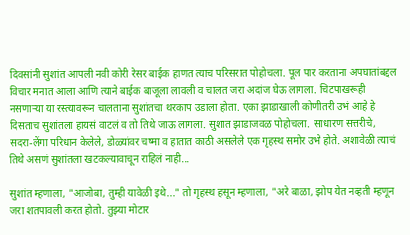दिवसांनी सुशांत आपली नवी कोरी रेसर बाईक हाणत त्याच परिसरात पोहोचला. पूल पार करताना अपघातांबद्दल विचार मनात आला आणि त्याने बाईक बाजूला लावली व चालत जरा अदांज घेऊ लागला. चिटपाखरूही नसणाऱ्या या रस्त्यावरून चालताना सुशांतचा थरकाप उडाला होता. एका झाडाखाली कोणीतरी उभं आहे हे दिसताच सुशांतला हायसं वाटलं व तो तिथे जाऊ लागला. सुशात झाडाजवळ पोहोचला. साधारण सत्तरीचे, सदरा-लेंगा परिधान केलेले, डोळ्यांवर चष्मा व हातात काठी असलेले एक गृहस्थ समोर उभे होते. अशावेळी त्याचं तिथे असणं सुशांतला खटकल्यावाचून राहिलं नाही...

सुशांत म्हणाला, "आजोबा, तुम्ही यावेळी इथे..." तो गृहस्थ हसून म्हणाला, "अरे बाळा, झोप येत नव्हती म्हणून जरा शतपावली करत होतो. तुझ्या मोटार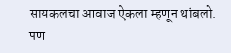सायकलचा आवाज ऐकला म्हणून थांबलो. पण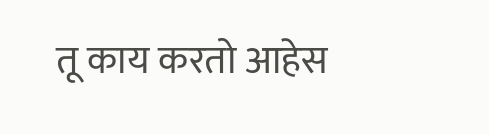तू काय करतो आहेस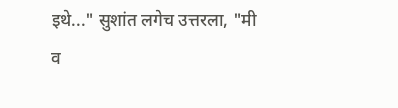इथे..." सुशांत लगेच उत्तरला, "मी व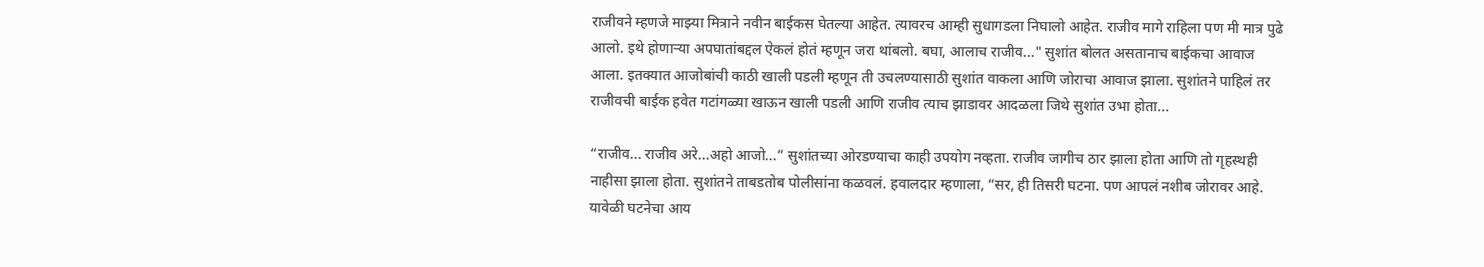राजीवने म्हणजे माझ्या मित्राने नवीन बाईकस घेतल्या आहेत. त्यावरच आम्ही सुधागडला निघालो आहेत. राजीव मागे राहिला पण मी मात्र पुढे आलो. इथे होणाऱ्या अपघातांबद्दल ऐकलं होतं म्हणून जरा थांबलो. बघा, आलाच राजीव..." सुशांत बोलत असतानाच बाईकचा आवाज आला. इतक्यात आजोबांची काठी खाली पडली म्हणून ती उचलण्यासाठी सुशांत वाकला आणि जोराचा आवाज झाला. सुशांतने पाहिलं तर राजीवची बाईक हवेत गटांगळ्या खाऊन खाली पडली आणि राजीव त्याच झाडावर आदळला जिथे सुशांत उभा होता...

“राजीव... राजीव अरे...अहो आजो...” सुशांतच्या ओरडण्याचा काही उपयोग नव्हता. राजीव जागीच ठार झाला होता आणि तो गृहस्थही नाहीसा झाला होता. सुशांतने ताबडतोब पोलीसांना कळवलं. हवालदार म्हणाला, “सर, ही तिसरी घटना. पण आपलं नशीब जोरावर आहे. यावेळी घटनेचा आय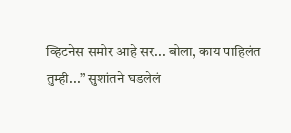व्हिटनेस समोर आहे सर... बोला, काय पाहिलंत तुम्ही...” सुशांतने घडलेलं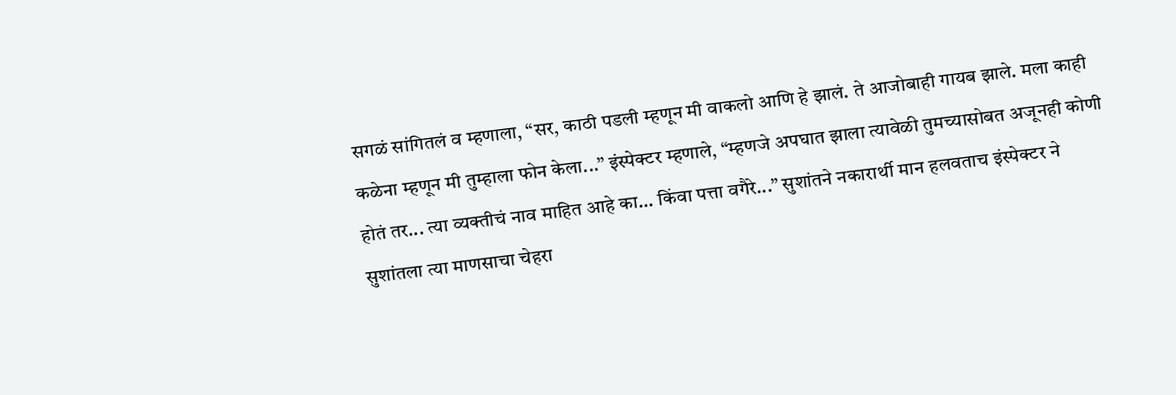सगळं सांगितलं व म्हणाला, “सर, काठी पडली म्हणून मी वाकलो आणि हे झालं. ते आजोबाही गायब झाले. मला काही कळेना म्हणून मी तुम्हाला फोन केला...” इंस्पेक्टर म्हणाले, “म्हणजे अपघात झाला त्यावेळी तुमच्यासोबत अजूनही कोणी होतं तर... त्या व्यक्तीचं नाव माहित आहे का... किंवा पत्ता वगैरे...” सुशांतने नकारार्थी मान हलवताच इंस्पेक्टर ने सुशांतला त्या माणसाचा चेहरा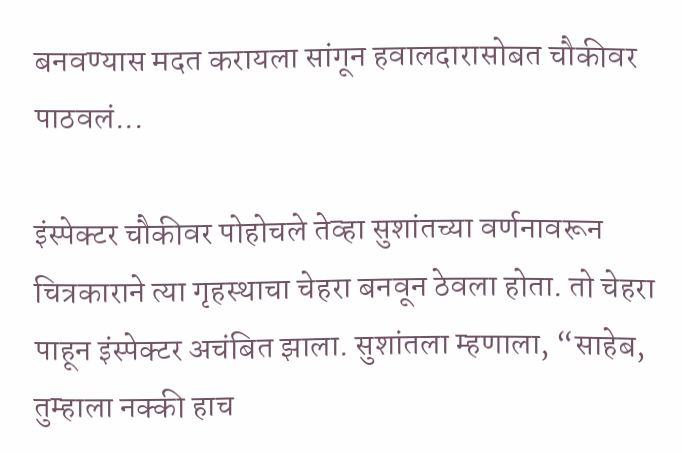बनवण्यास मदत करायला सांगून हवालदारासोबत चौकीवर पाठवलं...

इंस्पेक्टर चौकीवर पोहोचले तेव्हा सुशांतच्या वर्णनावरून चित्रकाराने त्या गृहस्थाचा चेहरा बनवून ठेवला होता. तो चेहरा पाहून इंस्पेक्टर अचंबित झाला. सुशांतला म्हणाला, “साहेब, तुम्हाला नक्की हाच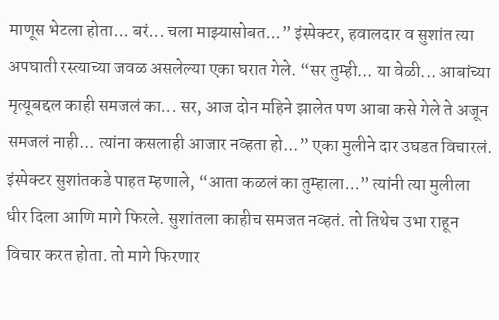माणूस भेटला होता... बरं... चला माझ्यासोबत...” इंस्पेक्टर, हवालदार व सुशांत त्या अपघाती रस्त्याच्या जवळ असलेल्या एका घरात गेले. “सर तुम्ही... या वेळी... आबांच्या मृत्यूबद्दल काही समजलं का... सर, आज दोन महिने झालेत पण आबा कसे गेले ते अजून समजलं नाही... त्यांना कसलाही आजार नव्हता हो...” एका मुलीने दार उघडत विचारलं. इंस्पेक्टर सुशांतकडे पाहत म्हणाले, “आता कळलं का तुम्हाला...” त्यांनी त्या मुलीला धीर दिला आणि मागे फिरले. सुशांतला काहीच समजत नव्हतं. तो तिथेच उभा राहून विचार करत होता. तो मागे फिरणार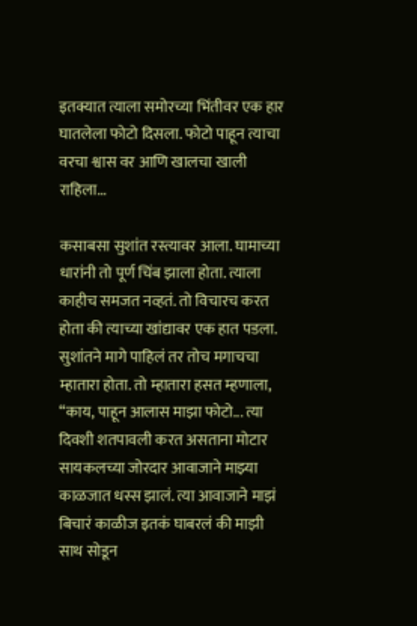इतक्यात त्याला समोरच्या भिंतीवर एक हार घातलेला फोटो दिसला. फोटो पाहून त्याचा वरचा श्वास वर आणि खालचा खाली राहिला...

कसाबसा सुशांत रस्त्यावर आला. घामाच्या धारांनी तो पूर्ण चिंब झाला होता. त्याला काहीच समजत नव्हतं. तो विचारच करत होता की त्याच्या खांद्यावर एक हात पडला. सुशांतने मागे पाहिलं तर तोच मगाचचा म्हातारा होता. तो म्हातारा हसत म्हणाला, “काय, पाहून आलास माझा फोटो... त्या दिवशी शतपावली करत असताना मोटार सायकलच्या जोरदार आवाजाने माझ्या काळजात धस्स झालं. त्या आवाजाने माझं बिचारं काळीज इतकं घाबरलं की माझी साथ सोडून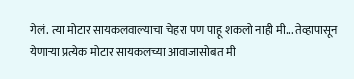गेलं. त्या मोटार सायकलवाल्याचा चेहरा पण पाहू शकलो नाही मी... तेव्हापासून येणाऱ्या प्रत्येक मोटार सायकलच्या आवाजासोबत मी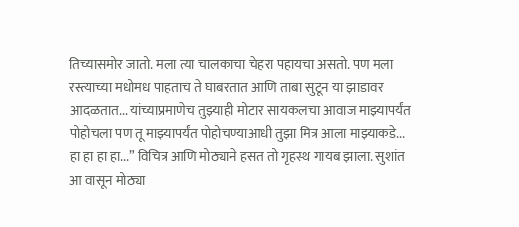तिच्यासमोर जातो. मला त्या चालकाचा चेहरा पहायचा असतो. पण मला रस्त्याच्या मधोमध पाहताच ते घाबरतात आणि ताबा सुटून या झाडावर आदळतात... यांच्याप्रमाणेच तुझ्याही मोटार सायकलचा आवाज माझ्यापर्यंत पोहोचला पण तू माझ्यापर्यंत पोहोचण्याआधी तुझा मित्र आला माझ्याकडे... हा हा हा हा...” विचित्र आणि मोठ्याने हसत तो गृहस्थ गायब झाला. सुशांत आ वासून मोठ्या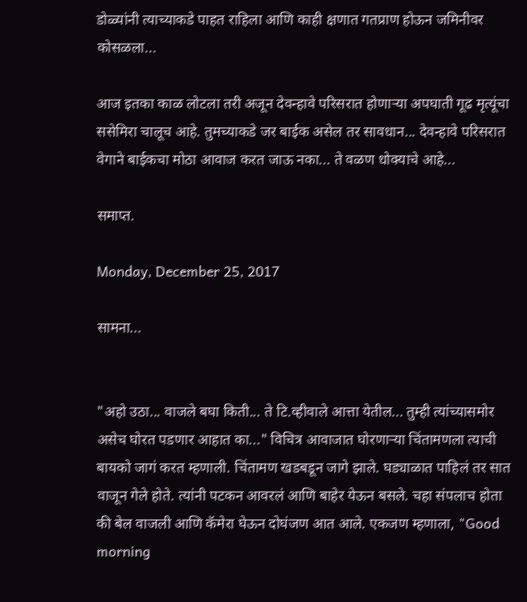डोळ्यांनी त्याच्याकडे पाहत राहिला आणि काही क्षणात गतप्राण होऊन जमिनीवर कोसळला...

आज इतका काळ लोटला तरी अजून देवन्हावे परिसरात होणाऱ्या अपघाती गूढ मृत्यूंचा ससेमिरा चालूच आहे. तुमच्याकडे जर बाईक असेल तर सावधान... देवन्हावे परिसरात वेगाने बाईकचा मोठा आवाज करत जाऊ नका... ते वळण धोक्याचे आहे...

समाप्त.

Monday, December 25, 2017

सामना...


"अहो उठा... वाजले बघा किती... ते टि.व्हीवाले आत्ता येतील... तुम्ही त्यांच्यासमोर असेच घोरत पडणार आहात का..." विचित्र आवाजात घोरणाऱ्या चिंतामणला त्याची बायको जागं करत म्हणाली. चिंतामण खडबडून जागे झाले. घड्याळात पाहिलं तर सात वाजून गेले होते. त्यांनी पटकन आवरलं आणि बाहेर येऊन बसले. चहा संपलाच होता की बेल वाजली आणि कॅमेरा घेऊन दोघंजण आत आले. एकजण म्हणाला, "Good morning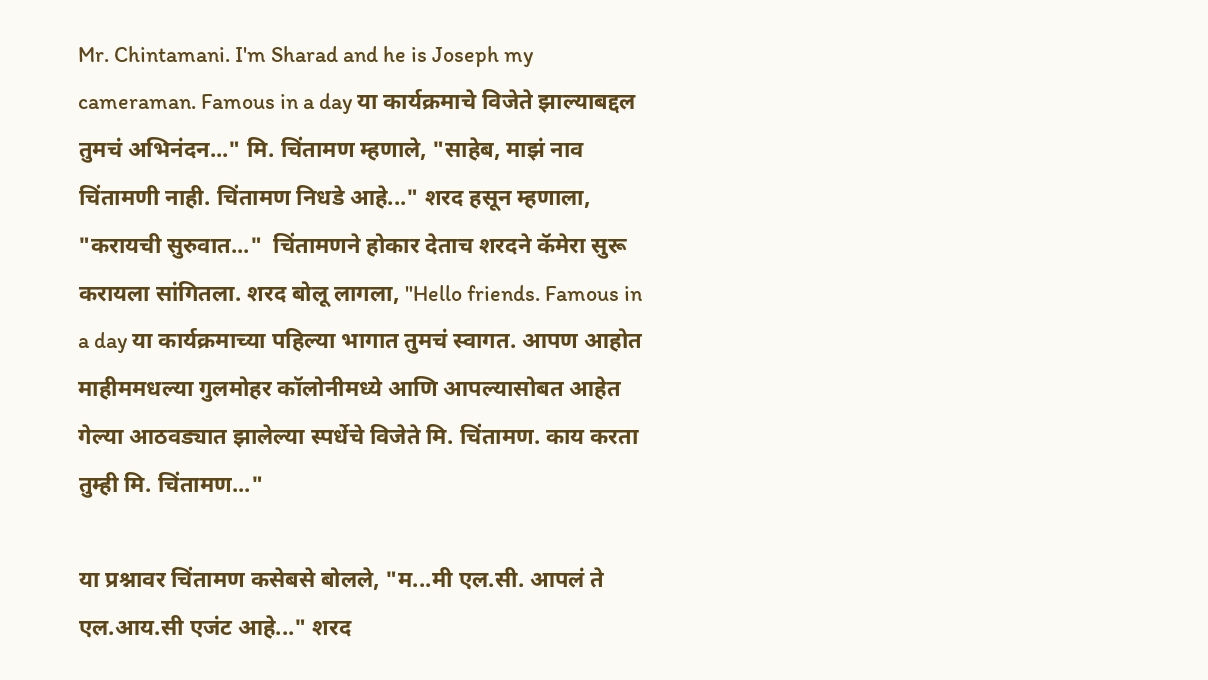Mr. Chintamani. I'm Sharad and he is Joseph my cameraman. Famous in a day या कार्यक्रमाचे विजेते झाल्याबद्दल तुमचं अभिनंदन..." मि. चिंतामण म्हणाले, "साहेब, माझं नाव चिंतामणी नाही. चिंतामण निधडे आहे..." शरद हसून म्हणाला, "करायची सुरुवात..."  चिंतामणने होकार देताच शरदने कॅमेरा सुरू करायला सांगितला. शरद बोलू लागला, "Hello friends. Famous in a day या कार्यक्रमाच्या पहिल्या भागात तुमचं स्वागत. आपण आहोत माहीममधल्या गुलमोहर कॉलोनीमध्ये आणि आपल्यासोबत आहेत गेल्या आठवड्यात झालेल्या स्पर्धेचे विजेते मि. चिंतामण. काय करता तुम्ही मि. चिंतामण..."

या प्रश्नावर चिंतामण कसेबसे बोलले, "म...मी एल.सी. आपलं ते एल.आय.सी एजंट आहे..." शरद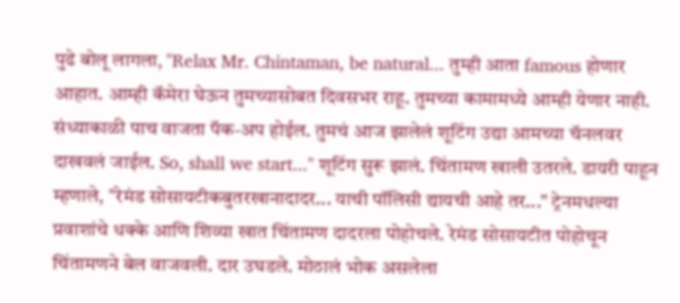पुढे बोलू लागला, "Relax Mr. Chintaman, be natural... तुम्ही आता famous होणार आहात. आम्ही कॅमेरा घेऊन तुमच्यासोबत दिवसभर राहू. तुमच्या कामामध्ये आम्ही येणार नाही. संध्याकाळी पाच वाजता पॅक-अप होईल. तुमचं आज झालेलं शूटिंग उद्या आमच्या चॅनलवर दाखवलं जाईल. So, shall we start..." शूटिंग सुरू झालं. चिंतामण खाली उतरले. डायरी पाहून म्हणाले, "रेमंड सोसायटीकबुतरखानादादर... याची पॉलिसी द्यायची आहे तर..." ट्रेनमधल्या प्रवाशांचे धक्के आणि शिव्या खात चिंतामण दादरला पोहोचले. रेमंड सोसायटीत पोहोचून चिंतामणने बेल वाजवली. दार उघडले. मोठालं भोक असलेला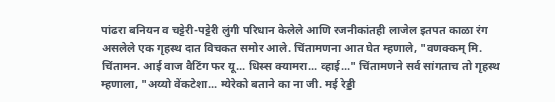पांढरा बनियन व चट्टेरी-पट्टेरी लुंगी परिधान केलेले आणि रजनीकांतही लाजेल इतपत काळा रंग असलेले एक गृहस्थ दात विचकत समोर आले. चिंतामणना आत घेत म्हणाले, "वणक्कम् मि. चिंतामन. आई वाज वैटिंग फर यू... धिस्स क्यामरा... व्हाई..." चिंतामणने सर्व सांगताच तो गृहस्थ म्हणाला, "अय्यो वेंकटेशा... म्येरेको बताने का ना जी. मई रेड्डी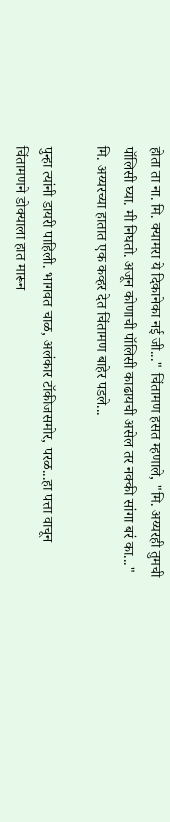होता ता ना. मि. क्यामरा ये दिकानेका नई जी..." चिंतामण हसत म्हणाले, "मि. अय्यरही तुमची पॉलिसी घ्या. मी निघतो. अजून कोणाची पॉलिसी काढायची असेल तर नक्की सांगा बरं का..." मि. अय्यरच्या हातात एक कव्हर देत चिंतामण बाहेर पडले...

पुन्हा त्यांनी डायरी पाहिली. भागवत चाळ, अलंकार टॉकीजसमोर, परळ...हा पत्ता वाचून चिंतामणने डोक्याला हात मारून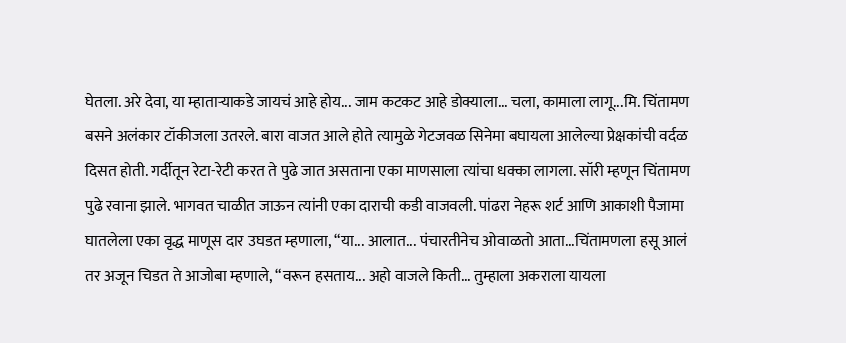घेतला. अरे देवा, या म्हाताऱ्याकडे जायचं आहे होय... जाम कटकट आहे डोक्याला... चला, कामाला लागू...मि. चिंतामण बसने अलंकार टॉकीजला उतरले. बारा वाजत आले होते त्यामुळे गेटजवळ सिनेमा बघायला आलेल्या प्रेक्षकांची वर्दळ दिसत होती. गर्दीतून रेटा-रेटी करत ते पुढे जात असताना एका माणसाला त्यांचा धक्का लागला. सॉरी म्हणून चिंतामण पुढे रवाना झाले. भागवत चाळीत जाऊन त्यांनी एका दाराची कडी वाजवली. पांढरा नेहरू शर्ट आणि आकाशी पैजामा घातलेला एका वृद्ध माणूस दार उघडत म्हणाला, “या... आलात... पंचारतीनेच ओवाळतो आता...चिंतामणला हसू आलं तर अजून चिडत ते आजोबा म्हणाले, “वरून हसताय... अहो वाजले किती... तुम्हाला अकराला यायला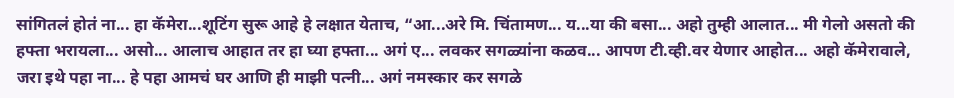सांगितलं होतं ना... हा कॅमेरा...शूटिंग सुरू आहे हे लक्षात येताच, “आ...अरे मि. चिंतामण... य...या की बसा... अहो तुम्ही आलात... मी गेलो असतो की हफ्ता भरायला... असो... आलाच आहात तर हा घ्या हफ्ता... अगं ए... लवकर सगळ्यांना कळव... आपण टी.व्ही.वर येणार आहोत... अहो कॅमेरावाले, जरा इथे पहा ना... हे पहा आमचं घर आणि ही माझी पत्नी... अगं नमस्कार कर सगळे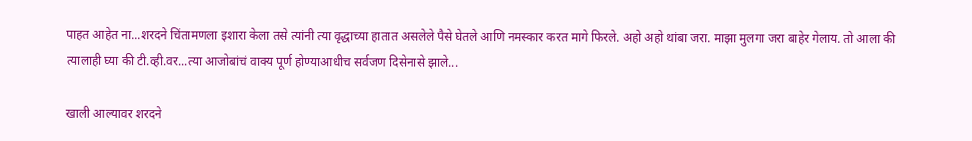पाहत आहेत ना...शरदने चिंतामणला इशारा केला तसे त्यांनी त्या वृद्धाच्या हातात असलेले पैसे घेतले आणि नमस्कार करत मागे फिरले. अहो अहो थांबा जरा. माझा मुलगा जरा बाहेर गेलाय. तो आला की त्यालाही घ्या की टी.व्ही.वर...त्या आजोबांचं वाक्य पूर्ण होण्याआधीच सर्वजण दिसेनासे झाले...

खाली आल्यावर शरदने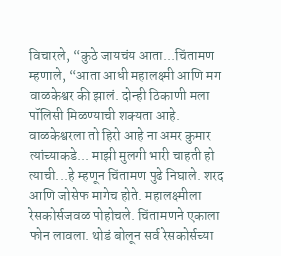विचारले, “कुठे जायचंय आता...चिंतामण म्हणाले, “आता आधी महालक्ष्मी आणि मग वाळकेश्वर की झालं. दोन्ही ठिकाणी मला पॉलिसी मिळण्याची शक्यता आहे. वाळकेश्वरला तो हिरो आहे ना अमर कुमार त्यांच्याकडे... माझी मुलगी भारी चाहती हो त्याची...हे म्हणून चिंतामण पुढे निघाले. शरद आणि जोसेफ मागेच होते. महालक्ष्मीला रेसकोर्सजवळ पोहोचले. चिंतामणने एकाला फोन लावला. थोडं बोलून सर्व रेसकोर्सच्या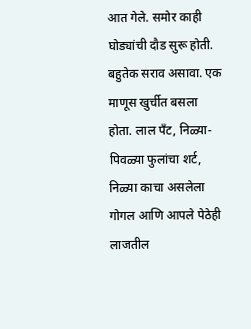आत गेले. समोर काही घोड्यांची दौड सुरू होती. बहुतेक सराव असावा. एक माणूस खुर्चीत बसला होता. लाल पँट, निळ्या-पिवळ्या फुलांचा शर्ट, निळ्या काचा असलेला गोगल आणि आपले पेठेही लाजतील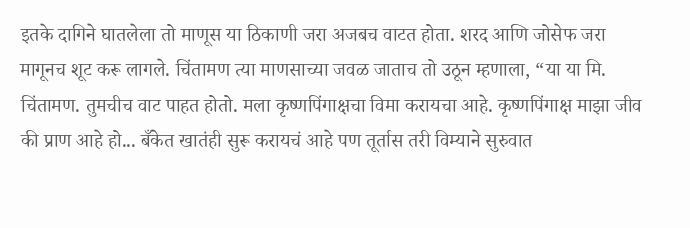इतके दागिने घातलेला तो माणूस या ठिकाणी जरा अजबच वाटत होता. शरद आणि जोसेफ जरा मागूनच शूट करू लागले. चिंतामण त्या माणसाच्या जवळ जाताच तो उठून म्हणाला, “या या मि. चिंतामण. तुमचीच वाट पाहत होतो. मला कृष्णपिंगाक्षचा विमा करायचा आहे. कृष्णपिंगाक्ष माझा जीव की प्राण आहे हो... बँकेत खातंही सुरू करायचं आहे पण तूर्तास तरी विम्याने सुरुवात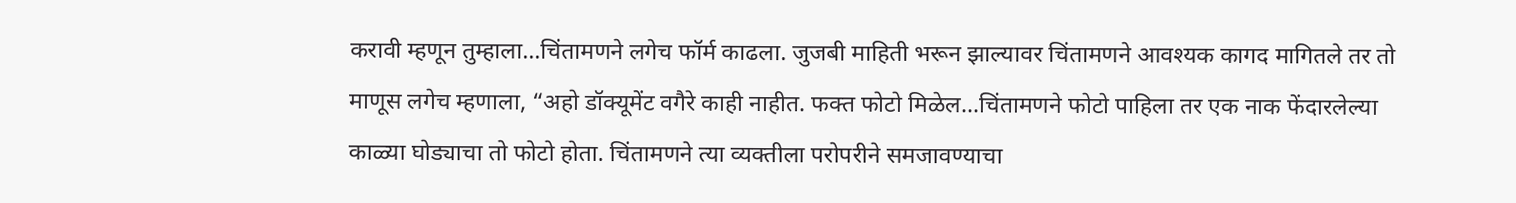करावी म्हणून तुम्हाला...चिंतामणने लगेच फॉर्म काढला. जुजबी माहिती भरून झाल्यावर चिंतामणने आवश्यक कागद मागितले तर तो माणूस लगेच म्हणाला, “अहो डॉक्यूमेंट वगैरे काही नाहीत. फक्त फोटो मिळेल...चिंतामणने फोटो पाहिला तर एक नाक फेंदारलेल्या काळ्या घोड्याचा तो फोटो होता. चिंतामणने त्या व्यक्तीला परोपरीने समजावण्याचा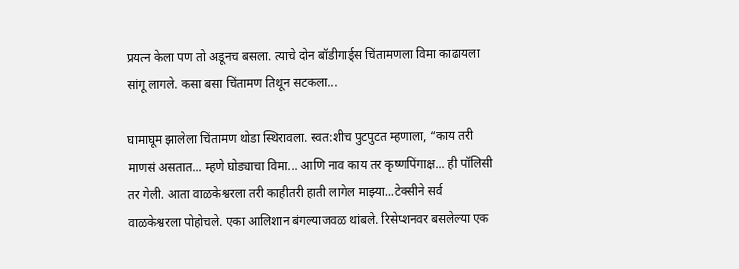प्रयत्न केला पण तो अडूनच बसला. त्याचे दोन बॉडीगार्ड्स चिंतामणला विमा काढायला सांगू लागले. कसा बसा चिंतामण तिथून सटकला...

घामाघूम झालेला चिंतामण थोडा स्थिरावला. स्वत:शीच पुटपुटत म्हणाला, “काय तरी माणसं असतात... म्हणे घोड्याचा विमा... आणि नाव काय तर कृष्णपिंगाक्ष... ही पॉलिसी तर गेली. आता वाळकेश्वरला तरी काहीतरी हाती लागेल माझ्या...टेक्सीने सर्व वाळकेश्वरला पोहोचले. एका आलिशान बंगल्याजवळ थांबले. रिसेप्शनवर बसलेल्या एक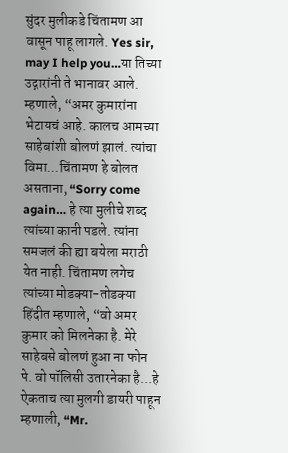सुंदर मुलीकडे चिंतामण आ वासून पाहू लागले. Yes sir, may I help you…या तिच्या उद्गारांनी ते भानावर आले. म्हणाले, “अमर कुमारांना भेटायचं आहे. कालच आमच्या साहेबांशी बोलणं झालं. त्यांचा विमा...चिंतामण हे बोलत असताना, “Sorry come again… हे त्या मुलीचे शब्द त्यांच्या कानी पडले. त्यांना समजलं की ह्या बयेला मराठी येत नाही. चिंतामण लगेच त्यांच्या मोडक्या-तोडक्या हिंदीत म्हणाले, “वो अमर कुमार को मिलनेका है. मेरे साहेबसे बोलणं हुआ ना फोन पे. वो पॉलिसी उतारनेका है...हे ऐकताच त्या मुलगी डायरी पाहून म्हणाली, “Mr.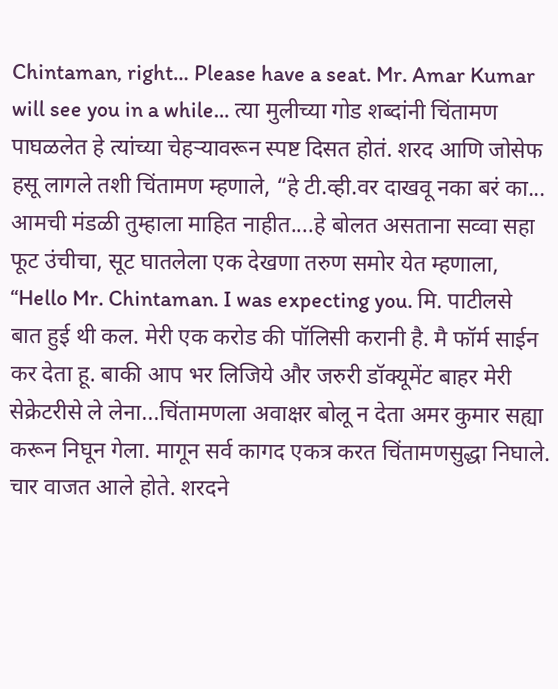Chintaman, right… Please have a seat. Mr. Amar Kumar will see you in a while… त्या मुलीच्या गोड शब्दांनी चिंतामण पाघळलेत हे त्यांच्या चेहऱ्यावरून स्पष्ट दिसत होतं. शरद आणि जोसेफ हसू लागले तशी चिंतामण म्हणाले, “हे टी.व्ही.वर दाखवू नका बरं का... आमची मंडळी तुम्हाला माहित नाहीत....हे बोलत असताना सव्वा सहा फूट उंचीचा, सूट घातलेला एक देखणा तरुण समोर येत म्हणाला, “Hello Mr. Chintaman. I was expecting you. मि. पाटीलसे बात हुई थी कल. मेरी एक करोड की पॉलिसी करानी है. मै फॉर्म साईन कर देता हू. बाकी आप भर लिजिये और जरुरी डॉक्यूमेंट बाहर मेरी सेक्रेटरीसे ले लेना...चिंतामणला अवाक्षर बोलू न देता अमर कुमार सह्या करून निघून गेला. मागून सर्व कागद एकत्र करत चिंतामणसुद्धा निघाले. चार वाजत आले होते. शरदने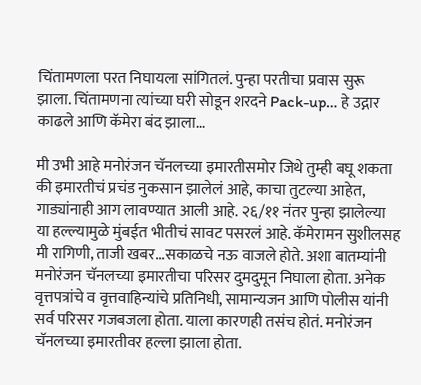चिंतामणला परत निघायला सांगितलं. पुन्हा परतीचा प्रवास सुरू झाला. चिंतामणना त्यांच्या घरी सोडून शरदने Pack-up… हे उद्गार काढले आणि कॅमेरा बंद झाला...

मी उभी आहे मनोरंजन चॅनलच्या इमारतीसमोर जिथे तुम्ही बघू शकता की इमारतीचं प्रचंड नुकसान झालेलं आहे, काचा तुटल्या आहेत, गाड्यांनाही आग लावण्यात आली आहे. २६/११ नंतर पुन्हा झालेल्या या हल्ल्यामुळे मुंबईत भीतीचं सावट पसरलं आहे. कॅमेरामन सुशीलसह मी रागिणी, ताजी खबर...सकाळचे नऊ वाजले होते. अशा बातम्यांनी मनोरंजन चॅनलच्या इमारतीचा परिसर दुमदुमून निघाला होता. अनेक वृत्तपत्रांचे व वृत्तवाहिन्यांचे प्रतिनिधी, सामान्यजन आणि पोलीस यांनी सर्व परिसर गजबजला होता. याला कारणही तसंच होतं. मनोरंजन चॅनलच्या इमारतीवर हल्ला झाला होता.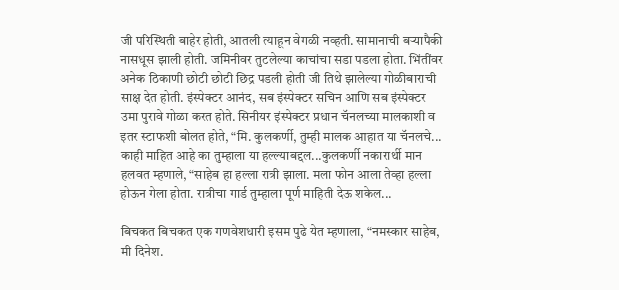जी परिस्थिती बाहेर होती, आतली त्याहून वेगळी नव्हती. सामानाची बऱ्यापैकी नासधूस झाली होती. जमिनीवर तुटलेल्या काचांचा सडा पडला होता. भिंतींवर अनेक ठिकाणी छोटी छोटी छिद्र पडली होती जी तिथे झालेल्या गोळीबाराची साक्ष देत होती. इंस्पेक्टर आनंद, सब इंस्पेक्टर सचिन आणि सब इंस्पेक्टर उमा पुरावे गोळा करत होते. सिनीयर इंस्पेक्टर प्रधान चॅनलच्या मालकाशी व इतर स्टाफशी बोलत होते, “मि. कुलकर्णी, तुम्ही मालक आहात या चॅनलचे... काही माहित आहे का तुम्हाला या हल्ल्याबद्दल...कुलकर्णी नकारार्थी मान हलवत म्हणाले, “साहेब हा हल्ला रात्री झाला. मला फोन आला तेव्हा हल्ला होऊन गेला होता. रात्रीचा गार्ड तुम्हाला पूर्ण माहिती देऊ शकेल...

बिचकत बिचकत एक गणवेशधारी इसम पुढे येत म्हणाला, “नमस्कार साहेब, मी दिनेश.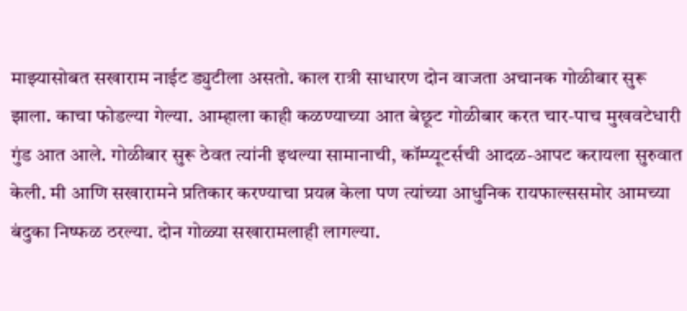माझ्यासोबत सखाराम नाईट ड्युटीला असतो. काल रात्री साधारण दोन वाजता अचानक गोळीबार सुरू झाला. काचा फोडल्या गेल्या. आम्हाला काही कळण्याच्या आत बेछूट गोळीबार करत चार-पाच मुखवटेधारी गुंड आत आले. गोळीबार सुरू ठेवत त्यांनी इथल्या सामानाची, कॉम्प्यूटर्सची आदळ-आपट करायला सुरुवात केली. मी आणि सखारामने प्रतिकार करण्याचा प्रयत्न केला पण त्यांच्या आधुनिक रायफाल्ससमोर आमच्या बंदुका निष्फळ ठरल्या. दोन गोळ्या सखारामलाही लागल्या.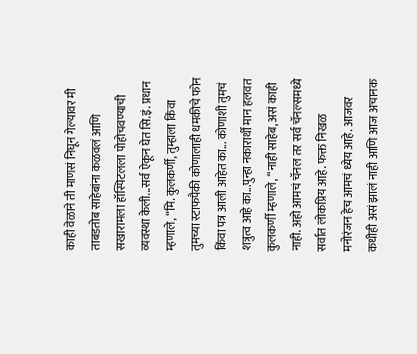काही वेळाने ती माणसं निघून गेल्यावर मी ताबडतोब साहेबांना कळवलं आणि सखारामला हॉस्पिटलला पोहोचवण्याची व्यवस्था केली...सर्व ऐकून घेत सि.इं. प्रधान म्हणाले, “मि. कुलकर्णी, तुम्हाला किंवा तुमच्या स्टाफपैकी कोणालाही धमकीचे फोन किंवा पत्र आली आहेत का... कोणाशी तुमचं शत्रुत्व आहे का...पुन्हा नकारार्थी मान हलवत कुलकर्णी म्हणाले, “नाही साहेब, असं काही नाही. अहो आमचं चॅनल तर सर्व चॅनल्समध्ये सर्वात लोकप्रिय आहे. फक्त निखळ मनोरंजन हेच आमचं ध्येय आहे. आजवर कधीही असं झालं नाही आणि आज अचानक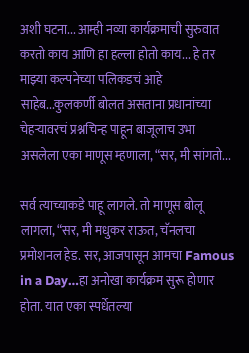अशी घटना... आम्ही नव्या कार्यक्रमाची सुरुवात करतो काय आणि हा हल्ला होतो काय... हे तर माझ्या कल्पनेच्या पलिकडचं आहे साहेब...कुलकर्णी बोलत असताना प्रधानांच्या चेहऱ्यावरचं प्रश्नचिन्ह पाहून बाजूलाच उभा असलेला एका माणूस म्हणाला, “सर, मी सांगतो...

सर्व त्याच्याकडे पाहू लागले. तो माणूस बोलू लागला, “सर, मी मधुकर राऊत, चॅनलचा प्रमोशनल हेड. सर, आजपासून आमचा Famous in a Day…हा अनोखा कार्यक्रम सुरू होणार होता. यात एका स्पर्धेतल्या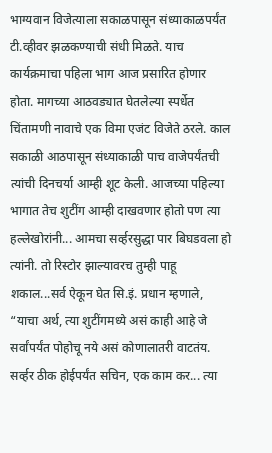भाग्यवान विजेत्याला सकाळपासून संध्याकाळपर्यंत टी.व्हीवर झळकण्याची संधी मिळते. याच कार्यक्रमाचा पहिला भाग आज प्रसारित होणार होता. मागच्या आठवड्यात घेतलेल्या स्पर्धेत चिंतामणी नावाचे एक विमा एजंट विजेते ठरले. काल सकाळी आठपासून संध्याकाळी पाच वाजेपर्यंतची त्यांची दिनचर्या आम्ही शूट केली. आजच्या पहिल्या भागात तेच शुटींग आम्ही दाखवणार होतो पण त्या हल्लेखोरांनी... आमचा सर्व्हरसुद्धा पार बिघडवला हो त्यांनी. तो रिस्टोर झाल्यावरच तुम्ही पाहू शकाल...सर्व ऐकून घेत सि.इं. प्रधान म्हणाले, “याचा अर्थ, त्या शुटींगमध्ये असं काही आहे जे सर्वांपर्यंत पोहोचू नये असं कोणालातरी वाटतंय. सर्व्हर ठीक होईपर्यंत सचिन, एक काम कर... त्या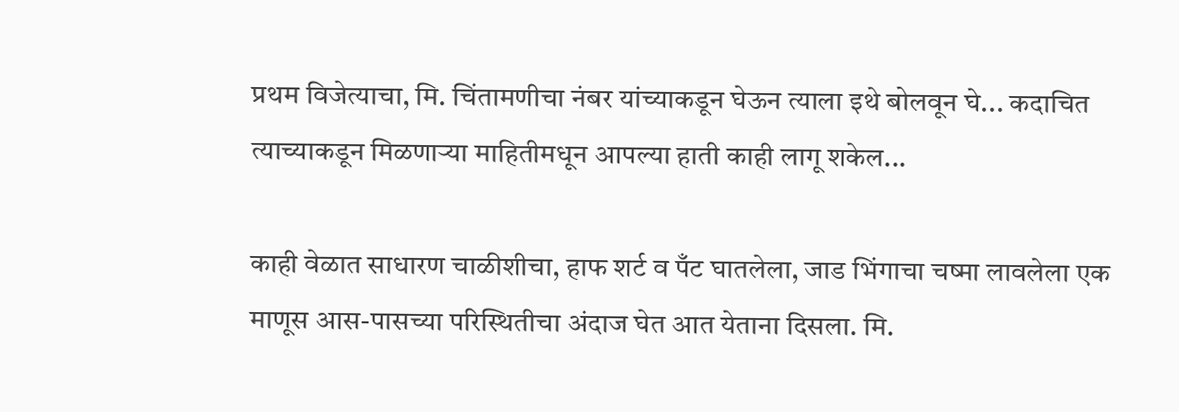प्रथम विजेत्याचा, मि. चिंतामणीचा नंबर यांच्याकडून घेऊन त्याला इथे बोलवून घे... कदाचित त्याच्याकडून मिळणाऱ्या माहितीमधून आपल्या हाती काही लागू शकेल...

काही वेळात साधारण चाळीशीचा, हाफ शर्ट व पँट घातलेला, जाड भिंगाचा चष्मा लावलेला एक माणूस आस-पासच्या परिस्थितीचा अंदाज घेत आत येताना दिसला. मि.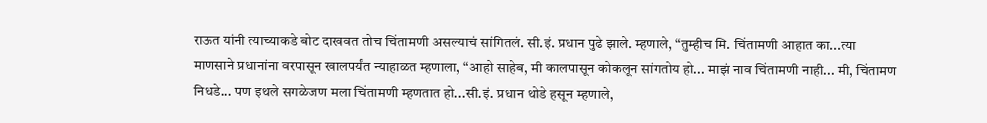राऊत यांनी त्याच्याकडे बोट दाखवत तोच चिंतामणी असल्याचं सांगितलं. सी.इं. प्रधान पुढे झाले. म्हणाले, “तुम्हीच मि. चिंतामणी आहात का...त्या माणसाने प्रधानांना वरपासून खालपर्यंत न्याहाळत म्हणाला, “आहो साहेब, मी कालपासून कोकलून सांगतोय हो... माझं नाव चिंतामणी नाही... मी, चिंतामण निधडे... पण इथले सगळेजण मला चिंतामणी म्हणतात हो...सी.इं. प्रधान थोडे हसून म्हणाले,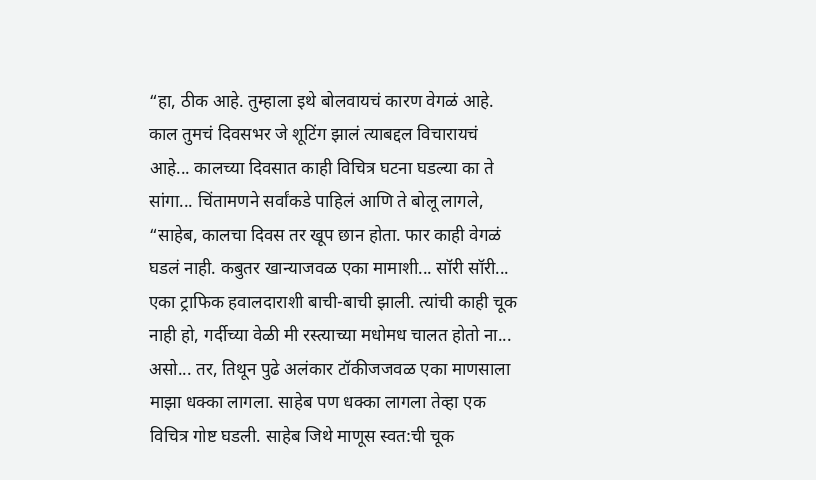“हा, ठीक आहे. तुम्हाला इथे बोलवायचं कारण वेगळं आहे. काल तुमचं दिवसभर जे शूटिंग झालं त्याबद्दल विचारायचं आहे... कालच्या दिवसात काही विचित्र घटना घडल्या का ते सांगा... चिंतामणने सर्वांकडे पाहिलं आणि ते बोलू लागले, “साहेब, कालचा दिवस तर खूप छान होता. फार काही वेगळं घडलं नाही. कबुतर खान्याजवळ एका मामाशी... सॉरी सॉरी... एका ट्राफिक हवालदाराशी बाची-बाची झाली. त्यांची काही चूक नाही हो, गर्दीच्या वेळी मी रस्त्याच्या मधोमध चालत होतो ना... असो... तर, तिथून पुढे अलंकार टॉकीजजवळ एका माणसाला माझा धक्का लागला. साहेब पण धक्का लागला तेव्हा एक विचित्र गोष्ट घडली. साहेब जिथे माणूस स्वत:ची चूक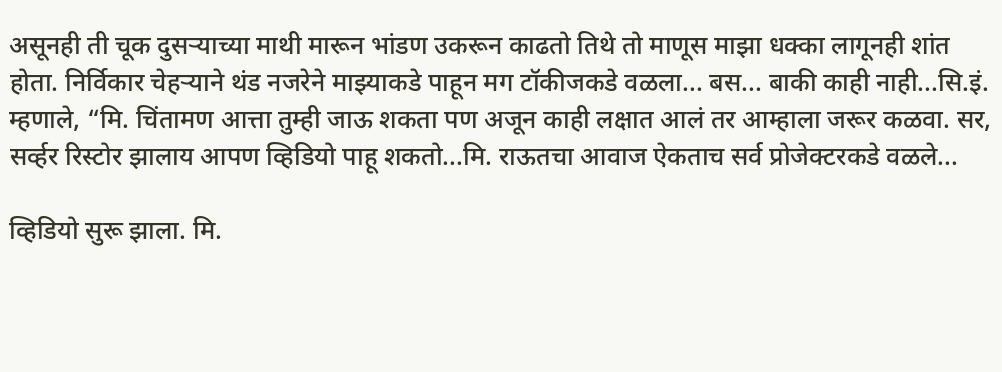असूनही ती चूक दुसऱ्याच्या माथी मारून भांडण उकरून काढतो तिथे तो माणूस माझा धक्का लागूनही शांत होता. निर्विकार चेहऱ्याने थंड नजरेने माझ्याकडे पाहून मग टॉकीजकडे वळला... बस... बाकी काही नाही...सि.इं. म्हणाले, “मि. चिंतामण आत्ता तुम्ही जाऊ शकता पण अजून काही लक्षात आलं तर आम्हाला जरूर कळवा. सर, सर्व्हर रिस्टोर झालाय आपण व्हिडियो पाहू शकतो...मि. राऊतचा आवाज ऐकताच सर्व प्रोजेक्टरकडे वळले...

व्हिडियो सुरू झाला. मि.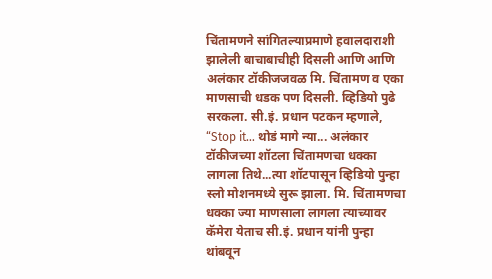चिंतामणने सांगितल्याप्रमाणे हवालदाराशी झालेली बाचाबाचीही दिसली आणि आणि अलंकार टॉकीजजवळ मि. चिंतामण व एका माणसाची धडक पण दिसली. व्हिडियो पुढे सरकला. सी.इं. प्रधान पटकन म्हणाले, “Stop it… थोडं मागे न्या... अलंकार टॉकीजच्या शॉटला चिंतामणचा धक्का लागला तिथे...त्या शॉटपासून व्हिडियो पुन्हा स्लो मोशनमध्ये सुरू झाला. मि. चिंतामणचा धक्का ज्या माणसाला लागला त्याच्यावर कॅमेरा येताच सी.इं. प्रधान यांनी पुन्हा थांबवून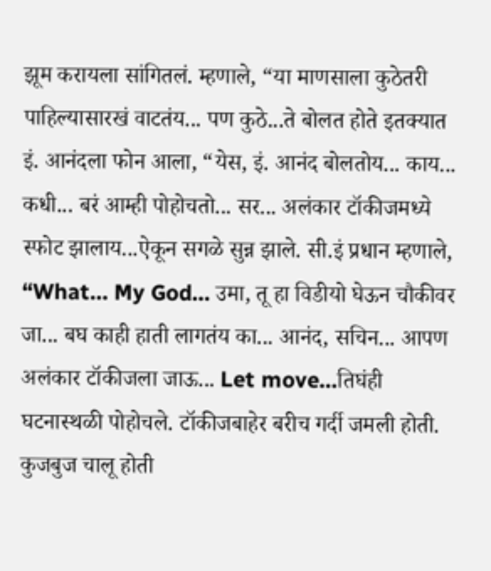झूम करायला सांगितलं. म्हणाले, “या माणसाला कुठेतरी पाहिल्यासारखं वाटतंय... पण कुठे...ते बोलत होते इतक्यात इं. आनंदला फोन आला, “येस, इं. आनंद बोलतोय... काय... कधी... बरं आम्ही पोहोचतो... सर... अलंकार टॉकीजमध्ये स्फोट झालाय...ऐकून सगळे सुन्न झाले. सी.इं प्रधान म्हणाले, “What… My God… उमा, तू हा विडीयो घेऊन चौकीवर जा... बघ काही हाती लागतंय का... आनंद, सचिन... आपण अलंकार टॉकीजला जाऊ... Let move…तिघंही घटनास्थळी पोहोचले. टॉकीजबाहेर बरीच गर्दी जमली होती. कुजबुज चालू होती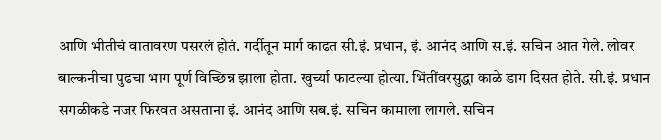आणि भीतीचं वातावरण पसरलं होतं. गर्दीतून मार्ग काढत सी.इं. प्रधान, इं. आनंद आणि स.इं. सचिन आत गेले. लोवर बाल्कनीचा पुढचा भाग पूर्ण विच्छिन्न झाला होता. खुर्च्या फाटल्या होत्या. भिंतींवरसुद्धा काळे डाग दिसत होते. सी.इं. प्रधान सगळीकडे नजर फिरवत असताना इं. आनंद आणि सब.इं. सचिन कामाला लागले. सचिन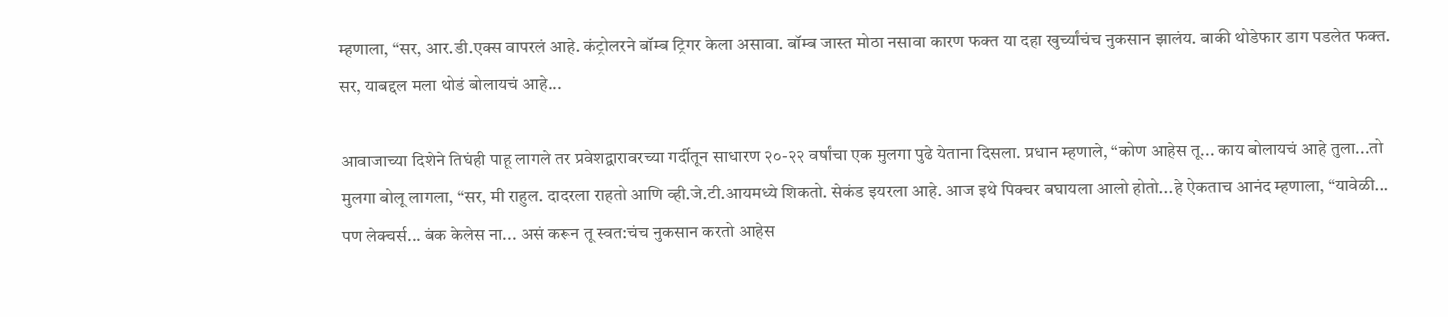म्हणाला, “सर, आर.डी.एक्स वापरलं आहे. कंट्रोलरने बॉम्ब ट्रिगर केला असावा. बॉम्ब जास्त मोठा नसावा कारण फक्त या दहा खुर्च्यांचंच नुकसान झालंय. बाकी थोडेफार डाग पडलेत फक्त. सर, याबद्दल मला थोडं बोलायचं आहे...

आवाजाच्या दिशेने तिघंही पाहू लागले तर प्रवेशद्वारावरच्या गर्दीतून साधारण २०-२२ वर्षांचा एक मुलगा पुढे येताना दिसला. प्रधान म्हणाले, “कोण आहेस तू... काय बोलायचं आहे तुला...तो मुलगा बोलू लागला, “सर, मी राहुल. दादरला राहतो आणि व्ही.जे.टी.आयमध्ये शिकतो. सेकंड इयरला आहे. आज इथे पिक्चर बघायला आलो होतो...हे ऐकताच आनंद म्हणाला, “यावेळी... पण लेक्चर्स... बंक केलेस ना... असं करून तू स्वत:चंच नुकसान करतो आहेस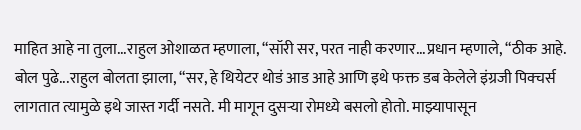माहित आहे ना तुला...राहुल ओशाळत म्हणाला, “सॉरी सर, परत नाही करणार...प्रधान म्हणाले, “ठीक आहे. बोल पुढे...राहुल बोलता झाला, “सर, हे थियेटर थोडं आड आहे आणि इथे फक्त डब केलेले इंग्रजी पिक्चर्स लागतात त्यामुळे इथे जास्त गर्दी नसते. मी मागून दुसऱ्या रोमध्ये बसलो होतो. माझ्यापासून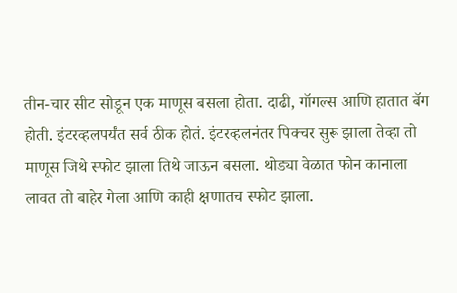तीन-चार सीट सोडून एक माणूस बसला होता. दाढी, गॉगल्स आणि हातात बॅग होती. इंटरव्हलपर्यंत सर्व ठीक होतं. इंटरव्हलनंतर पिक्चर सुरू झाला तेव्हा तो माणूस जिथे स्फोट झाला तिथे जाऊन बसला. थोड्या वेळात फोन कानाला लावत तो बाहेर गेला आणि काही क्षणातच स्फोट झाला.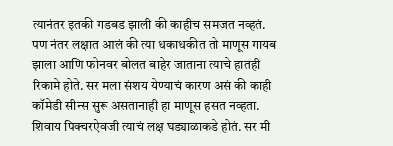त्यानंतर इतकी गडबड झाली की काहीच समजत नव्हतं. पण नंतर लक्षात आलं की त्या धकाधकीत तो माणूस गायब झाला आणि फोनवर बोलत बाहेर जाताना त्याचे हातही रिकामे होते. सर मला संशय येण्याचं कारण असं की काही कॉमेडी सीन्स सुरू असतानाही हा माणूस हसत नव्हता. शिवाय पिक्चरऐवजी त्याचं लक्ष घड्याळाकडे होतं. सर मी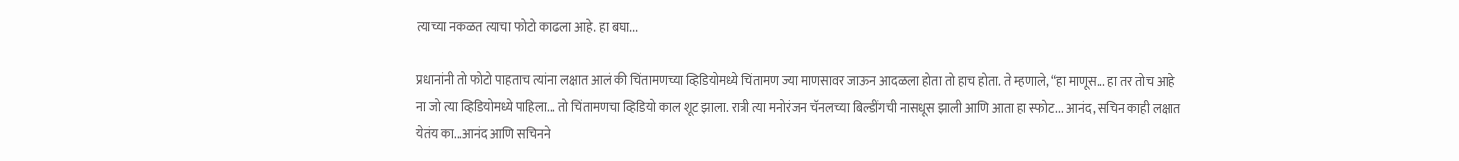त्याच्या नकळत त्याचा फोटो काढला आहे. हा बघा...

प्रधानांनी तो फोटो पाहताच त्यांना लक्षात आलं की चिंतामणच्या व्हिडियोमध्ये चिंतामण ज्या माणसावर जाऊन आदळला होता तो हाच होता. ते म्हणाले, “हा माणूस... हा तर तोच आहे ना जो त्या व्हिडियोमध्ये पाहिला... तो चिंतामणचा व्हिडियो काल शूट झाला. रात्री त्या मनोरंजन चॅनलच्या बिल्डींगची नासधूस झाली आणि आता हा स्फोट... आनंद, सचिन काही लक्षात येतंय का...आनंद आणि सचिनने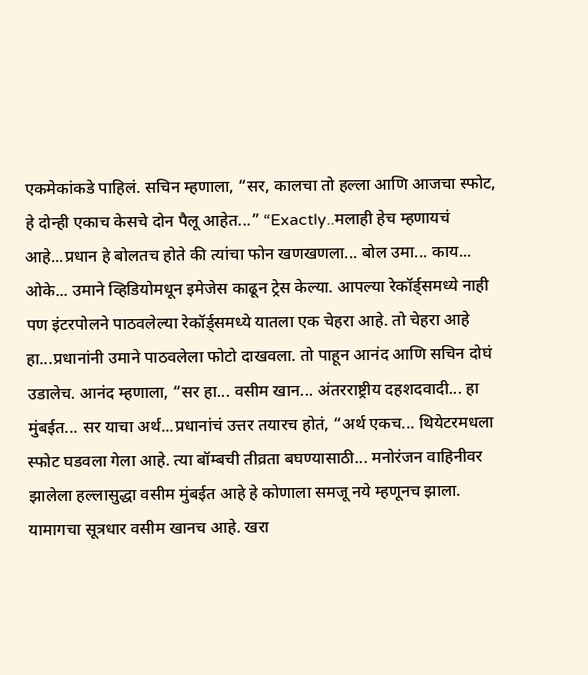एकमेकांकडे पाहिलं. सचिन म्हणाला, “सर, कालचा तो हल्ला आणि आजचा स्फोट, हे दोन्ही एकाच केसचे दोन पैलू आहेत...” “Exactly..मलाही हेच म्हणायचं आहे...प्रधान हे बोलतच होते की त्यांचा फोन खणखणला... बोल उमा... काय... ओके... उमाने व्हिडियोमधून इमेजेस काढून ट्रेस केल्या. आपल्या रेकॉर्ड्समध्ये नाही पण इंटरपोलने पाठवलेल्या रेकॉर्ड्समध्ये यातला एक चेहरा आहे. तो चेहरा आहे हा...प्रधानांनी उमाने पाठवलेला फोटो दाखवला. तो पाहून आनंद आणि सचिन दोघं उडालेच. आनंद म्हणाला, “सर हा... वसीम खान... अंतरराष्ट्रीय दहशदवादी... हा मुंबईत... सर याचा अर्थ...प्रधानांचं उत्तर तयारच होतं, “अर्थ एकच... थियेटरमधला स्फोट घडवला गेला आहे. त्या बॉम्बची तीव्रता बघण्यासाठी... मनोरंजन वाहिनीवर झालेला हल्लासुद्धा वसीम मुंबईत आहे हे कोणाला समजू नये म्हणूनच झाला. यामागचा सूत्रधार वसीम खानच आहे. खरा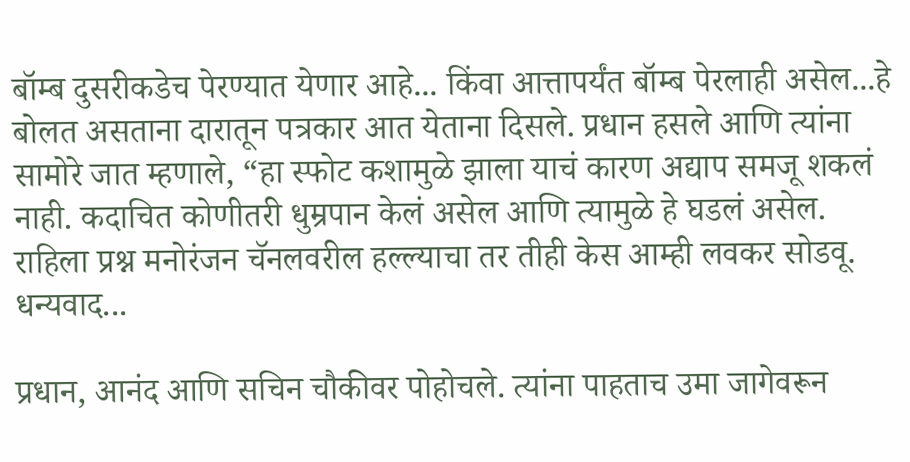बॉम्ब दुसरीकडेच पेरण्यात येणार आहे... किंवा आत्तापर्यंत बॉम्ब पेरलाही असेल...हे बोलत असताना दारातून पत्रकार आत येताना दिसले. प्रधान हसले आणि त्यांना सामोरे जात म्हणाले, “हा स्फोट कशामुळे झाला याचं कारण अद्याप समजू शकलं नाही. कदाचित कोणीतरी धुम्रपान केलं असेल आणि त्यामुळे हे घडलं असेल. राहिला प्रश्न मनोरंजन चॅनलवरील हल्ल्याचा तर तीही केस आम्ही लवकर सोडवू. धन्यवाद...

प्रधान, आनंद आणि सचिन चौकीवर पोहोचले. त्यांना पाहताच उमा जागेवरून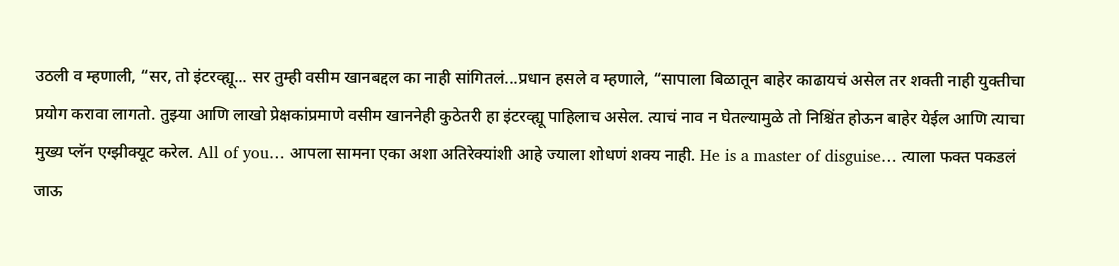उठली व म्हणाली, “सर, तो इंटरव्ह्यू... सर तुम्ही वसीम खानबद्दल का नाही सांगितलं...प्रधान हसले व म्हणाले, “सापाला बिळातून बाहेर काढायचं असेल तर शक्ती नाही युक्तीचा प्रयोग करावा लागतो. तुझ्या आणि लाखो प्रेक्षकांप्रमाणे वसीम खाननेही कुठेतरी हा इंटरव्ह्यू पाहिलाच असेल. त्याचं नाव न घेतल्यामुळे तो निश्चिंत होऊन बाहेर येईल आणि त्याचा मुख्य प्लॅन एग्झीक्यूट करेल. All of you… आपला सामना एका अशा अतिरेक्यांशी आहे ज्याला शोधणं शक्य नाही. He is a master of disguise… त्याला फक्त पकडलं जाऊ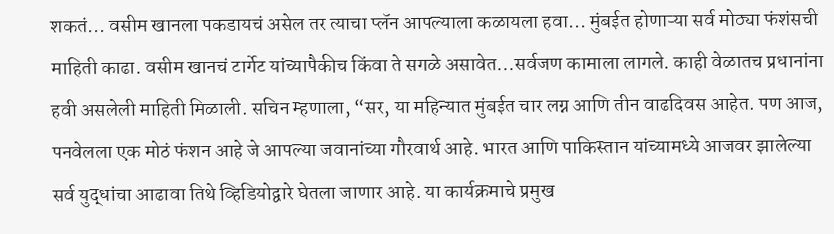शकतं... वसीम खानला पकडायचं असेल तर त्याचा प्लॅन आपल्याला कळायला हवा... मुंबईत होणाऱ्या सर्व मोठ्या फंशंसची माहिती काढा. वसीम खानचं टार्गेट यांच्यापैकीच किंवा ते सगळे असावेत...सर्वजण कामाला लागले. काही वेळातच प्रधानांना हवी असलेली माहिती मिळाली. सचिन म्हणाला, “सर, या महिन्यात मुंबईत चार लग्न आणि तीन वाढदिवस आहेत. पण आज, पनवेलला एक मोठं फंशन आहे जे आपल्या जवानांच्या गौरवार्थ आहे. भारत आणि पाकिस्तान यांच्यामध्ये आजवर झालेल्या सर्व युद्धांचा आढावा तिथे व्हिडियोद्वारे घेतला जाणार आहे. या कार्यक्रमाचे प्रमुख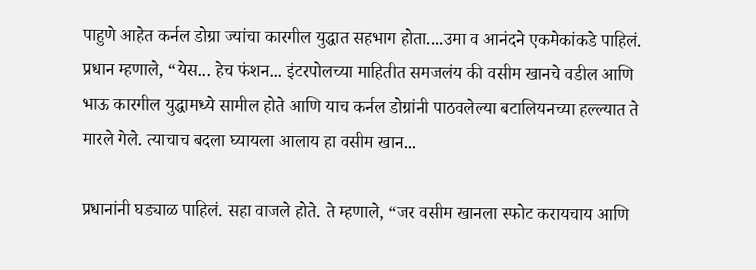पाहुणे आहेत कर्नल डोग्रा ज्यांचा कारगील युद्धात सहभाग होता....उमा व आनंदने एकमेकांकडे पाहिलं. प्रधान म्हणाले, “येस... हेच फंशन... इंटरपोलच्या माहितीत समजलंय की वसीम खानचे वडील आणि भाऊ कारगील युद्धामध्ये सामील होते आणि याच कर्नल डोग्रांनी पाठवलेल्या बटालियनच्या हल्ल्यात ते मारले गेले. त्याचाच बदला घ्यायला आलाय हा वसीम खान...

प्रधानांनी घड्याळ पाहिलं. सहा वाजले होते. ते म्हणाले, “जर वसीम खानला स्फोट करायचाय आणि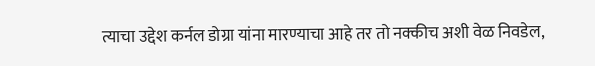त्याचा उद्देश कर्नल डोग्रा यांना मारण्याचा आहे तर तो नक्कीच अशी वेळ निवडेल,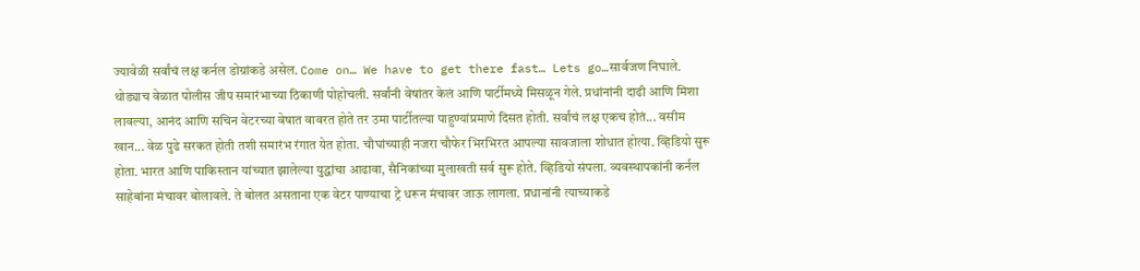ज्यावेळी सर्वांचं लक्ष कर्नल डोग्रांकडे असेल. Come on… We have to get there fast… Lets go…सार्वजण निघाले. थोड्याच वेळात पोलीस जीप समारंभाच्या ठिकाणी पोहोचली. सर्वांनी वेषांतर केलं आणि पार्टीमध्ये मिसळून गेले. प्रधांनांनी दाढी आणि मिशा लावल्या, आनंद आणि सचिन वेटरच्या वेषात वावरत होते तर उमा पार्टीतल्या पाहुण्यांप्रमाणे दिसत होती. सर्वांचं लक्ष एकच होतं... वसीम खान... वेळ पुढे सरकत होती तशी समारंभ रंगात येत होता. चौघांच्याही नजरा चौफेर भिरभिरत आपल्या सावजाला शोधात होत्या. व्हिडियो सुरू होता. भारत आणि पाकिस्तान यांच्यात झालेल्या युद्धांचा आढावा, सैनिकांच्या मुलाखती सर्व सुरू होते. व्हिडियो संपला. व्यवस्थापकांनी कर्नल साहेबांना मंचावर बोलावले. ते बोलत असताना एक वेटर पाण्याचा ट्रे धरून मंचावर जाऊ लागला. प्रधानांनी त्याच्याकडे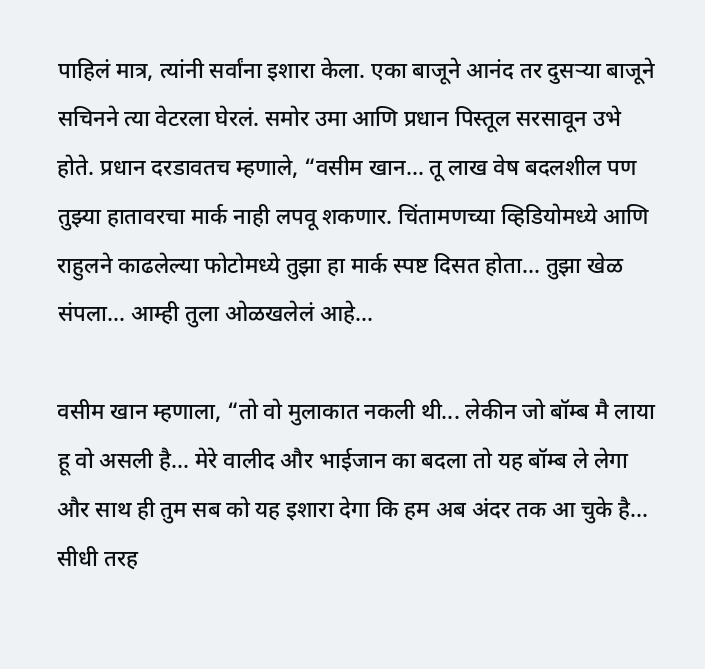पाहिलं मात्र, त्यांनी सर्वांना इशारा केला. एका बाजूने आनंद तर दुसऱ्या बाजूने सचिनने त्या वेटरला घेरलं. समोर उमा आणि प्रधान पिस्तूल सरसावून उभे होते. प्रधान दरडावतच म्हणाले, “वसीम खान... तू लाख वेष बदलशील पण तुझ्या हातावरचा मार्क नाही लपवू शकणार. चिंतामणच्या व्हिडियोमध्ये आणि राहुलने काढलेल्या फोटोमध्ये तुझा हा मार्क स्पष्ट दिसत होता... तुझा खेळ संपला... आम्ही तुला ओळखलेलं आहे...

वसीम खान म्हणाला, “तो वो मुलाकात नकली थी... लेकीन जो बॉम्ब मै लाया हू वो असली है... मेरे वालीद और भाईजान का बदला तो यह बॉम्ब ले लेगा और साथ ही तुम सब को यह इशारा देगा कि हम अब अंदर तक आ चुके है... सीधी तरह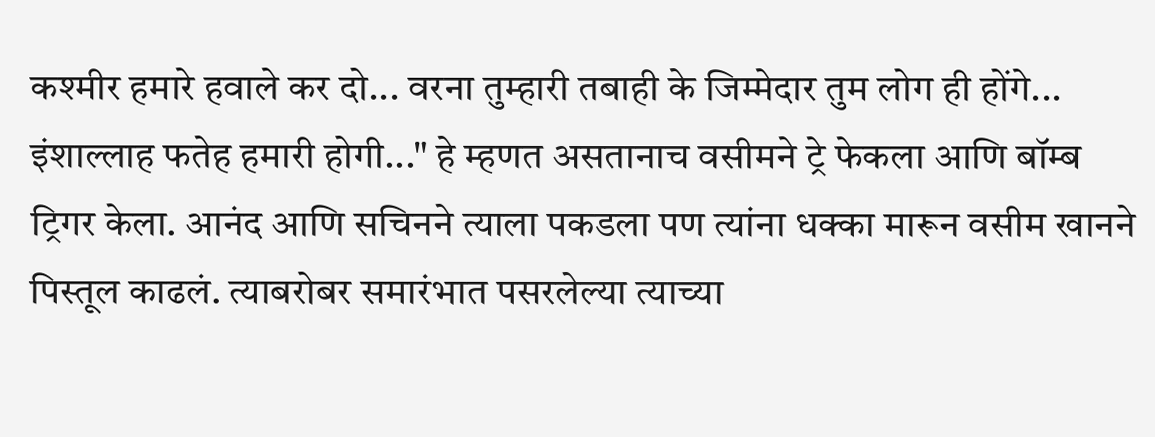कश्मीर हमारे हवाले कर दो... वरना तुम्हारी तबाही के जिम्मेदार तुम लोग ही होंगे... इंशाल्लाह फतेह हमारी होगी..." हे म्हणत असतानाच वसीमने ट्रे फेकला आणि बॉम्ब ट्रिगर केला. आनंद आणि सचिनने त्याला पकडला पण त्यांना धक्का मारून वसीम खानने पिस्तूल काढलं. त्याबरोबर समारंभात पसरलेल्या त्याच्या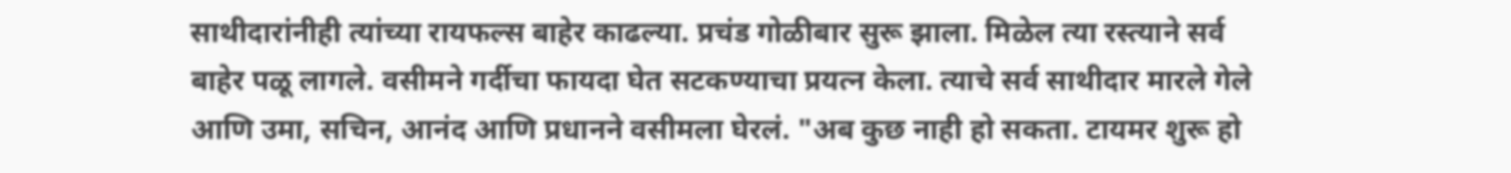साथीदारांनीही त्यांच्या रायफल्स बाहेर काढल्या. प्रचंड गोळीबार सुरू झाला. मिळेल त्या रस्त्याने सर्व बाहेर पळू लागले. वसीमने गर्दीचा फायदा घेत सटकण्याचा प्रयत्न केला. त्याचे सर्व साथीदार मारले गेले आणि उमा, सचिन, आनंद आणि प्रधानने वसीमला घेरलं. "अब कुछ नाही हो सकता. टायमर शुरू हो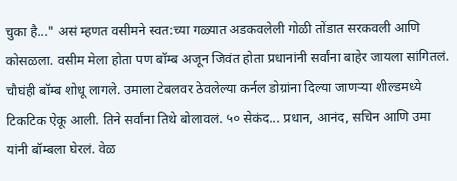चुका है..." असं म्हणत वसीमने स्वत:च्या गळ्यात अडकवलेली गोळी तोंडात सरकवली आणि कोसळला. वसीम मेला होता पण बॉम्ब अजून जिवंत होता प्रधानांनी सर्वांना बाहेर जायला सांगितलं. चौघंही बॉम्ब शोधू लागले. उमाला टेबलवर ठेवलेल्या कर्नल डोग्रांना दिल्या जाणऱ्या शील्डमध्ये टिकटिक ऐकू आली. तिने सर्वांना तिथे बोलावलं. ५० सेकंद... प्रधान, आनंद, सचिन आणि उमा यांनी बॉम्बला घेरलं. वेळ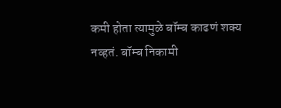कमी होता त्यामुळे बॉम्ब काढणं शक्य नव्हतं. बॉम्ब निकामी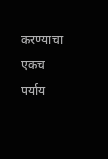करण्याचा एकच पर्याय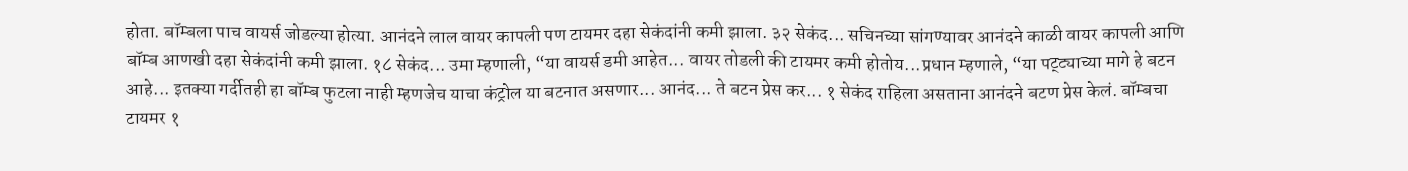होता. बॉम्बला पाच वायर्स जोडल्या होत्या. आनंदने लाल वायर कापली पण टायमर दहा सेकंदांनी कमी झाला. ३२ सेकंद... सचिनच्या सांगण्यावर आनंदने काळी वायर कापली आणि बॉम्ब आणखी दहा सेकंदांनी कमी झाला. १८ सेकंद... उमा म्हणाली, “या वायर्स डमी आहेत... वायर तोडली की टायमर कमी होतोय...प्रधान म्हणाले, “या पट्ट्याच्या मागे हे बटन आहे... इतक्या गर्दीतही हा बॉम्ब फुटला नाही म्हणजेच याचा कंट्रोल या बटनात असणार... आनंद... ते बटन प्रेस कर... १ सेकंद राहिला असताना आनंदने बटण प्रेस केलं. बॉम्बचा टायमर १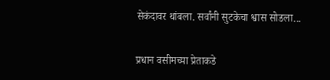सेकंदावर थांबला. सर्वांनी सुटकेचा श्वास सोडला...

प्रधान वसीमच्या प्रेताकडे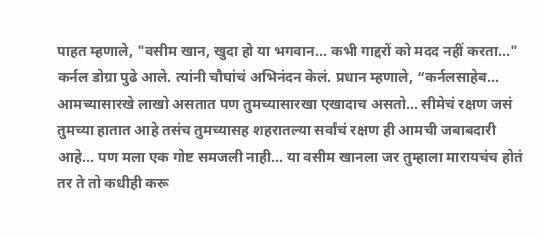पाहत म्हणाले, "वसीम खान, खुदा हो या भगवान... कभी गाद्दरों को मदद नहीं करता..." कर्नल डोग्रा पुढे आले. त्यांनी चौघांचं अभिनंदन केलं. प्रधान म्हणाले, “कर्नलसाहेब... आमच्यासारखे लाखो असतात पण तुमच्यासारखा एखादाच असतो... सीमेचं रक्षण जसं तुमच्या हातात आहे तसंच तुमच्यासह शहरातल्या सर्वांचं रक्षण ही आमची जबाबदारी आहे... पण मला एक गोष्ट समजली नाही... या वसीम खानला जर तुम्हाला मारायचंच होतं तर ते तो कधीही करू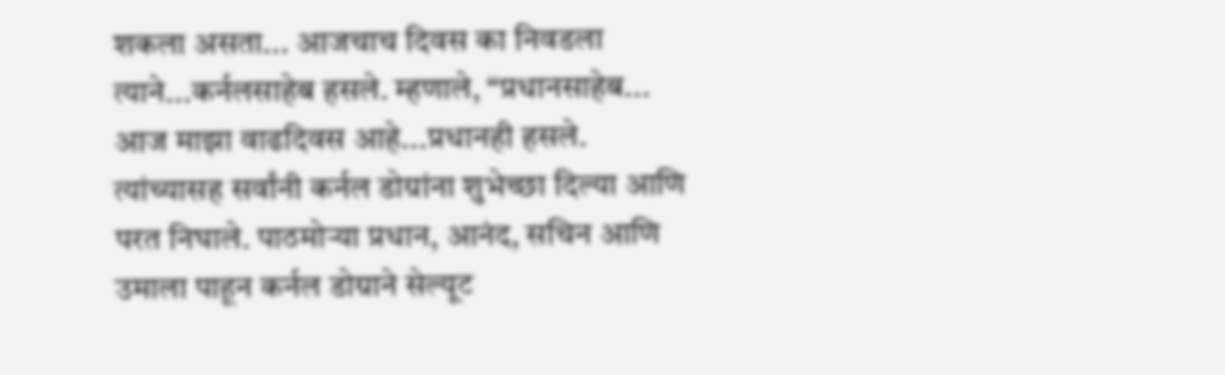शकला असता... आजचाच दिवस का निवडला त्याने...कर्नलसाहेब हसले. म्हणाले, “प्रधानसाहेब... आज माझा वाढदिवस आहे...प्रधानही हसले. त्यांच्यासह सर्वांनी कर्नल डोग्रांना शुभेच्छा दिल्या आणि परत निघाले. पाठमोऱ्या प्रधान, आनंद, सचिन आणि उमाला पाहून कर्नल डोग्राने सेल्यूट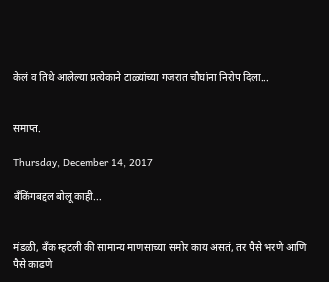केलं व तिथे आलेल्या प्रत्येकाने टाळ्यांच्या गजरात चौघांना निरोप दिला...


समाप्त.

Thursday, December 14, 2017

बँकिंगबद्दल बोलू काही...


मंडळी, बँक म्हटली की सामान्य माणसाच्या समोर काय असतं, तर पैसे भरणे आणि पैसे काढणे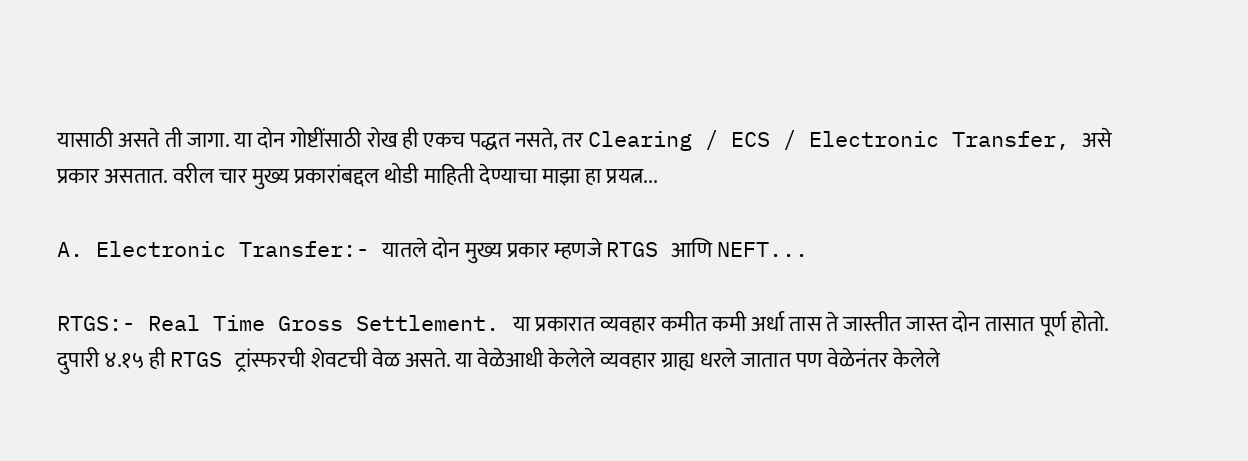यासाठी असते ती जागा. या दोन गोष्टींसाठी रोख ही एकच पद्धत नसते, तर Clearing / ECS / Electronic Transfer, असे प्रकार असतात. वरील चार मुख्य प्रकारांबद्दल थोडी माहिती देण्याचा माझा हा प्रयत्न...

A. Electronic Transfer:- यातले दोन मुख्य प्रकार म्हणजे RTGS आणि NEFT...

RTGS:- Real Time Gross Settlement. या प्रकारात व्यवहार कमीत कमी अर्धा तास ते जास्तीत जास्त दोन तासात पूर्ण होतो. दुपारी ४.१५ ही RTGS ट्रांस्फरची शेवटची वेळ असते. या वेळेआधी केलेले व्यवहार ग्राह्य धरले जातात पण वेळेनंतर केलेले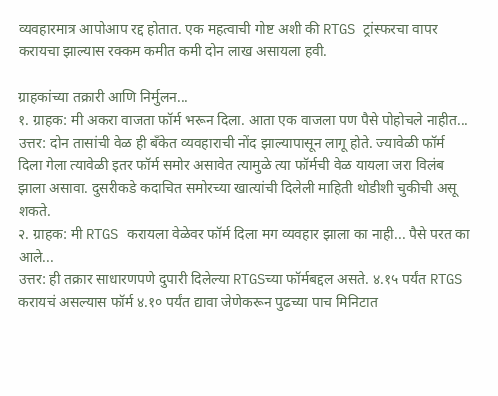व्यवहारमात्र आपोआप रद्द होतात. एक महत्वाची गोष्ट अशी की RTGS ट्रांस्फरचा वापर करायचा झाल्यास रक्कम कमीत कमी दोन लाख असायला हवी.

ग्राहकांच्या तक्रारी आणि निर्मुलन...
१. ग्राहक: मी अकरा वाजता फॉर्म भरून दिला. आता एक वाजला पण पैसे पोहोचले नाहीत...
उत्तर: दोन तासांची वेळ ही बँकेत व्यवहाराची नोंद झाल्यापासून लागू होते. ज्यावेळी फॉर्म दिला गेला त्यावेळी इतर फॉर्म समोर असावेत त्यामुळे त्या फॉर्मची वेळ यायला जरा विलंब झाला असावा. दुसरीकडे कदाचित समोरच्या खात्यांची दिलेली माहिती थोडीशी चुकीची असू शकते.
२. ग्राहक: मी RTGS करायला वेळेवर फॉर्म दिला मग व्यवहार झाला का नाही... पैसे परत का आले...
उत्तर: ही तक्रार साधारणपणे दुपारी दिलेल्या RTGSच्या फॉर्मबद्दल असते. ४.१५ पर्यंत RTGS करायचं असल्यास फॉर्म ४.१० पर्यंत द्यावा जेणेकरून पुढच्या पाच मिनिटात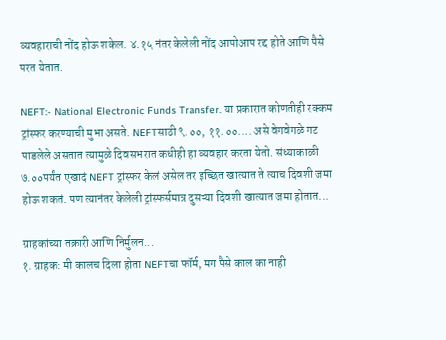व्यवहाराची नोंद होऊ शकेल. ४.१५ नंतर केलेली नोंद आपोआप रद्द होते आणि पैसे परत येतात.

NEFT:- National Electronic Funds Transfer. या प्रकारात कोणतीही रक्कम ट्रांस्फर करण्याची मुभा असते. NEFTसाठी ९.००, ११.००.... असे वेगवेगळे गट पाडलेले असतात त्यामुळे दिवसभरात कधीही हा व्यवहार करता येतो. संध्याकाळी ७.००पर्यंत एखादं NEFT ट्रांस्फर केलं असेल तर इच्छित खात्यात ते त्याच दिवशी जमा होऊ शकतं. पण त्यानंतर केलेली ट्रांस्फर्समात्र दुसऱ्या दिवशी खात्यात जमा होतात...

ग्राहकांच्या तक्रारी आणि निर्मुलन...
१. ग्राहक: मी कालच दिला होता NEFTचा फॉर्म, मग पैसे काल का नाही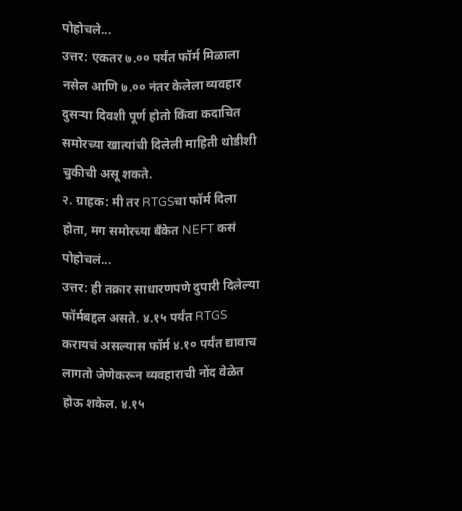पोहोचले...
उत्तर: एकतर ७.०० पर्यंत फॉर्म मिळाला नसेल आणि ७.०० नंतर केलेला व्यवहार दुसऱ्या दिवशी पूर्ण होतो किंवा कदाचित समोरच्या खात्यांची दिलेली माहिती थोडीशी चुकीची असू शकते.
२. ग्राहक: मी तर RTGSचा फॉर्म दिला होता, मग समोरच्या बँकेत NEFT कसं पोहोचलं...
उत्तर: ही तक्रार साधारणपणे दुपारी दिलेल्या फॉर्मबद्दल असते. ४.१५ पर्यंत RTGS करायचं असल्यास फॉर्म ४.१० पर्यंत द्यावाच लागतो जेणेकरून व्यवहाराची नोंद वेळेत होऊ शकेल. ४.१५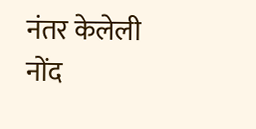नंतर केलेली नोंद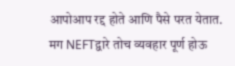आपोआप रद्द होते आणि पैसे परत येतात. मग NEFTद्वारे तोच व्यवहार पूर्ण होऊ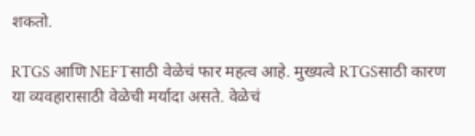शकतो.

RTGS आणि NEFTसाठी वेळेचं फार महत्व आहे. मुख्यत्वे RTGSसाठी कारण या व्यवहारासाठी वेळेची मर्यादा असते. वेळेचं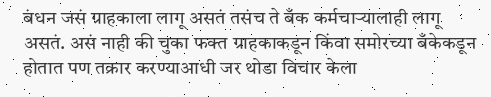बंधन जसं ग्राहकाला लागू असतं तसंच ते बँक कर्मचाऱ्यालाही लागू असतं. असं नाही की चुका फक्त ग्राहकाकडून किंवा समोरच्या बँकेकडून होतात पण तक्रार करण्याआधी जर थोडा विचार केला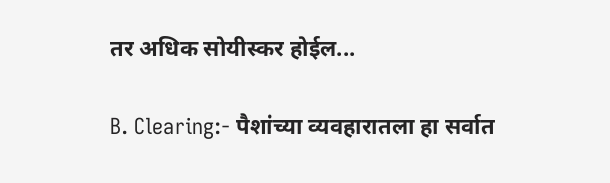तर अधिक सोयीस्कर होईल...

B. Clearing:- पैशांच्या व्यवहारातला हा सर्वात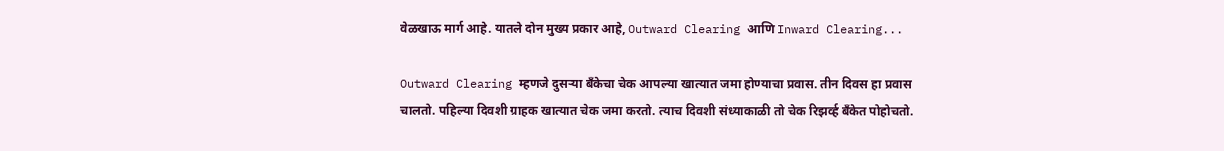वेळखाऊ मार्ग आहे. यातले दोन मुख्य प्रकार आहे, Outward Clearing आणि Inward Clearing...

Outward Clearing म्हणजे दुसऱ्या बँकेचा चेक आपल्या खात्यात जमा होण्याचा प्रवास. तीन दिवस हा प्रवास चालतो. पहिल्या दिवशी ग्राहक खात्यात चेक जमा करतो. त्याच दिवशी संध्याकाळी तो चेक रिझर्व्ह बँकेत पोहोचतो.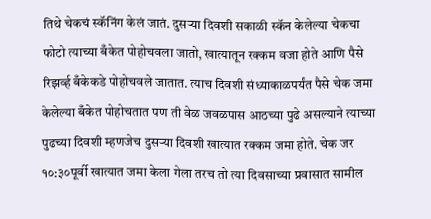तिथे चेकचं स्कॅनिंग केलं जातं. दुसऱ्या दिवशी सकाळी स्कॅन केलेल्या चेकचा फोटो त्याच्या बँकेत पोहोचवला जातो, खात्यातून रक्कम वजा होते आणि पैसे रिझर्व्ह बँकेकडे पोहोचवले जातात. त्याच दिवशी संध्याकाळपर्यंत पैसे चेक जमा केलेल्या बँकेत पोहोचतात पण ती वेळ जवळपास आठच्या पुढे असल्याने त्याच्या पुढच्या दिवशी म्हणजेच दुसऱ्या दिवशी खात्यात रक्कम जमा होते. चेक जर १०:३०पूर्वी खात्यात जमा केला गेला तरच तो त्या दिवसाच्या प्रवासात सामील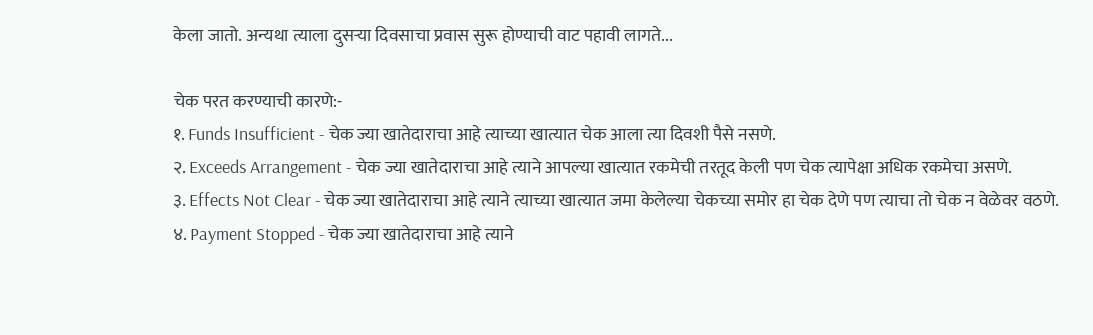केला जातो. अन्यथा त्याला दुसऱ्या दिवसाचा प्रवास सुरू होण्याची वाट पहावी लागते...

चेक परत करण्याची कारणे:-
१. Funds Insufficient - चेक ज्या खातेदाराचा आहे त्याच्या खात्यात चेक आला त्या दिवशी पैसे नसणे.
२. Exceeds Arrangement - चेक ज्या खातेदाराचा आहे त्याने आपल्या खात्यात रकमेची तरतूद केली पण चेक त्यापेक्षा अधिक रकमेचा असणे.
३. Effects Not Clear - चेक ज्या खातेदाराचा आहे त्याने त्याच्या खात्यात जमा केलेल्या चेकच्या समोर हा चेक देणे पण त्याचा तो चेक न वेळेवर वठणे.
४. Payment Stopped - चेक ज्या खातेदाराचा आहे त्याने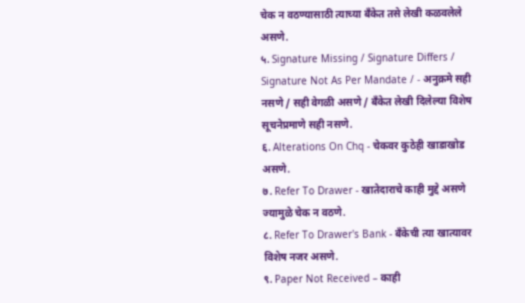चेक न वठण्यासाठी त्याच्या बँकेत तसे लेखी कळवलेले असणे.
५. Signature Missing / Signature Differs / Signature Not As Per Mandate / - अनुक्रमे सही नसणे / सही वेगळी असणे / बँकेत लेखी दिलेल्या विशेष सूचनेप्रमाणे सही नसणे.
६. Alterations On Chq - चेकवर कुठेही खाडाखोड असणे.
७. Refer To Drawer - खातेदाराचे काही मुद्दे असणे ज्यामुळे चेक न वठणे.
८. Refer To Drawer's Bank - बँकेची त्या खात्यावर विशेष नजर असणे.
९. Paper Not Received – काही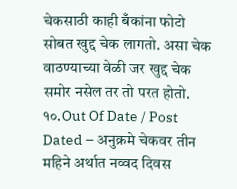चेकसाठी काही बँकांना फोटो सोबत खुद्द चेक लागतो. असा चेक वाठण्याच्या वेळी जर खुद्द चेक समोर नसेल तर तो परत होतो.
१०.Out Of Date / Post Dated – अनुक्रमे चेकवर तीन महिने अर्थात नव्वद दिवस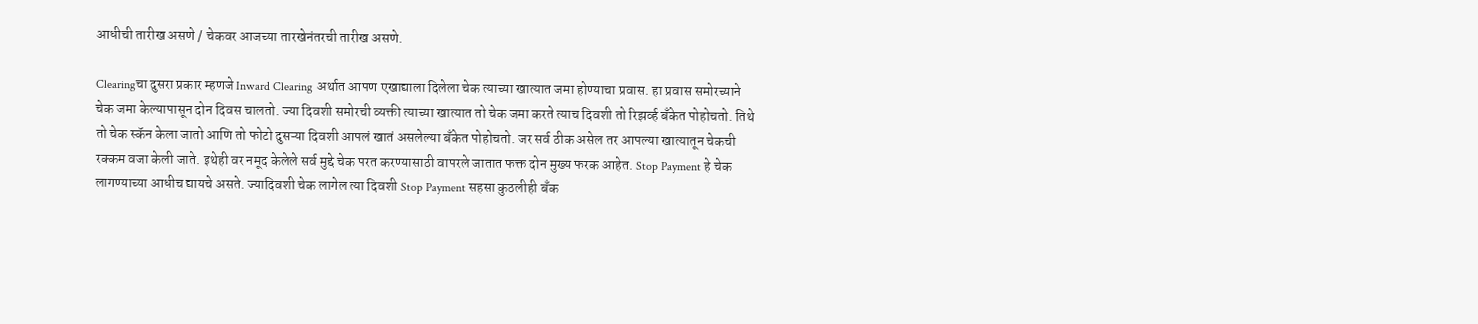आधीची तारीख असणे / चेकवर आजच्या तारखेनंतरची तारीख असणे.

Clearingचा दुसरा प्रकार म्हणजे Inward Clearing अर्थात आपण एखाद्याला दिलेला चेक त्याच्या खात्यात जमा होण्याचा प्रवास. हा प्रवास समोरच्याने चेक जमा केल्यापासून दोन दिवस चालतो. ज्या दिवशी समोरची व्यक्ती त्याच्या खात्यात तो चेक जमा करते त्याच दिवशी तो रिझर्व्ह बँकेत पोहोचतो. तिथे तो चेक स्कॅन केला जातो आणि तो फोटो दुसऱ्या दिवशी आपलं खातं असलेल्या बँकेत पोहोचतो. जर सर्व ठीक असेल तर आपल्या खात्यातून चेकची रक्कम वजा केली जाते. इथेही वर नमूद केलेले सर्व मुद्दे चेक परत करण्यासाठी वापरले जातात फक्त दोन मुख्य फरक आहेत. Stop Payment हे चेक लागण्याच्या आधीच द्यायचे असते. ज्यादिवशी चेक लागेल त्या दिवशी Stop Payment सहसा कुठलीही बँक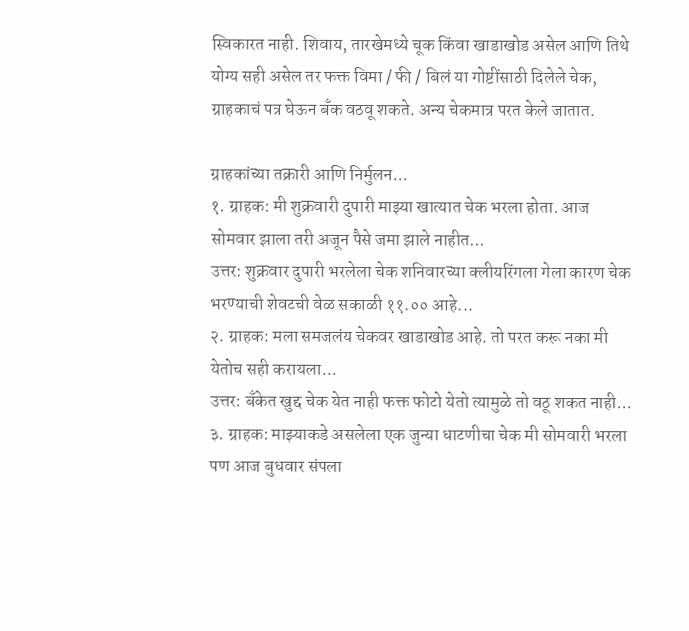स्विकारत नाही. शिवाय, तारखेमध्ये चूक किंवा खाडाखोड असेल आणि तिथे योग्य सही असेल तर फक्त विमा / फी / बिलं या गोष्टींसाठी दिलेले चेक, ग्राहकाचं पत्र घेऊन बँक वठवू शकते. अन्य चेकमात्र परत केले जातात.

ग्राहकांच्या तक्रारी आणि निर्मुलन...
१. ग्राहक: मी शुक्रवारी दुपारी माझ्या खात्यात चेक भरला होता. आज सोमवार झाला तरी अजून पैसे जमा झाले नाहीत...
उत्तर: शुक्रवार दुपारी भरलेला चेक शनिवारच्या क्लीयरिंगला गेला कारण चेक भरण्याची शेवटची वेळ सकाळी ११.०० आहे...
२. ग्राहक: मला समजलंय चेकवर खाडाखोड आहे. तो परत करू नका मी येतोच सही करायला...
उत्तर: बँकेत खुद्द चेक येत नाही फक्त फोटो येतो त्यामुळे तो वठू शकत नाही...
३. ग्राहक: माझ्याकडे असलेला एक जुन्या धाटणीचा चेक मी सोमवारी भरला पण आज बुधवार संपला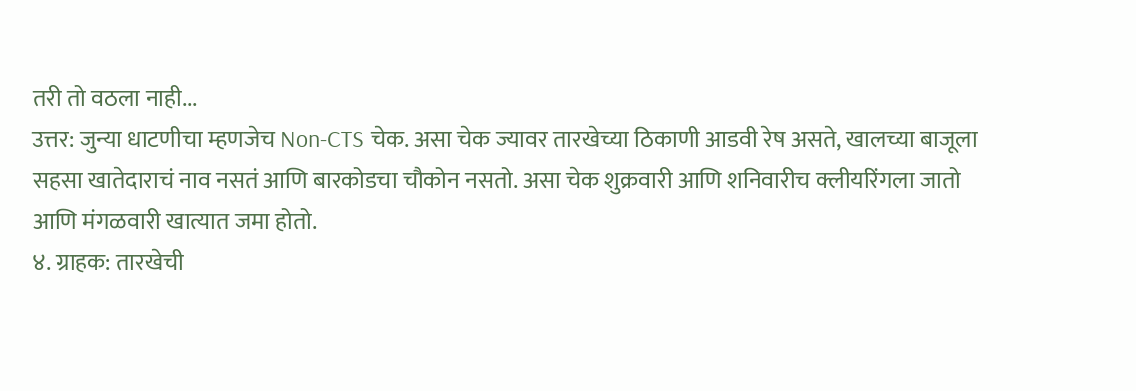तरी तो वठला नाही...
उत्तर: जुन्या धाटणीचा म्हणजेच Non-CTS चेक. असा चेक ज्यावर तारखेच्या ठिकाणी आडवी रेष असते, खालच्या बाजूला सहसा खातेदाराचं नाव नसतं आणि बारकोडचा चौकोन नसतो. असा चेक शुक्रवारी आणि शनिवारीच क्लीयरिंगला जातो आणि मंगळवारी खात्यात जमा होतो.
४. ग्राहक: तारखेची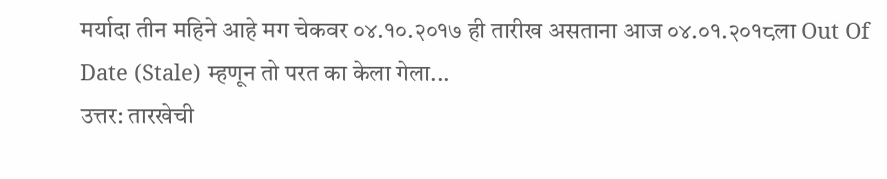मर्यादा तीन महिने आहे मग चेकवर ०४.१०.२०१७ ही तारीख असताना आज ०४.०१.२०१८ला Out Of Date (Stale) म्हणून तो परत का केला गेला...
उत्तर: तारखेची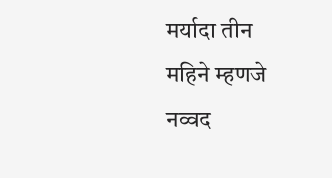मर्यादा तीन महिने म्हणजे नव्वद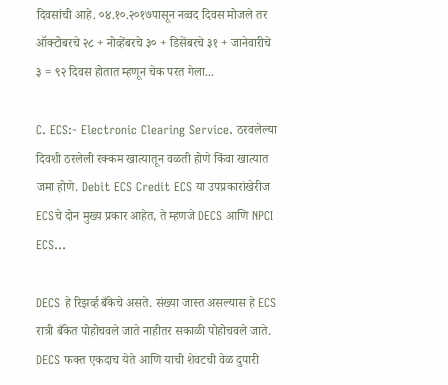दिवसांची आहे. ०४.१०.२०१७पासून नव्वद दिवस मोजले तर ऑक्टोबरचे २८ + नोव्हेंबरचे ३० + डिसेंबरचे ३१ + जानेवारीचे ३ = ९२ दिवस होतात म्हणून चेक परत गेला...

C. ECS:- Electronic Clearing Service. ठरवलेल्या दिवशी ठरलेली रक्कम खात्यातून वळती होणे किंवा खात्यात जमा होणे. Debit ECS Credit ECS या उपप्रकारांखेरीज ECSचे दोन मुख्य प्रकार आहेत, ते म्हणजे DECS आणि NPCI ECS...

DECS हे रिझर्व्ह बँकेचे असते. संख्या जास्त असल्यास हे ECS रात्री बँकेत पोहोचवले जाते नाहीतर सकाळी पोहोचवले जाते. DECS फक्त एकदाच येते आणि याची शेवटची वेळ दुपारी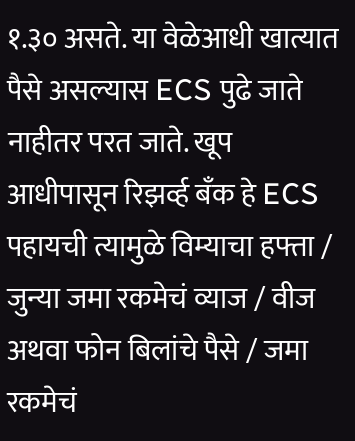१.३० असते. या वेळेआधी खात्यात पैसे असल्यास ECS पुढे जाते नाहीतर परत जाते. खूप आधीपासून रिझर्व्ह बँक हे ECS पहायची त्यामुळे विम्याचा हफ्ता / जुन्या जमा रकमेचं व्याज / वीज अथवा फोन बिलांचे पैसे / जमा रकमेचं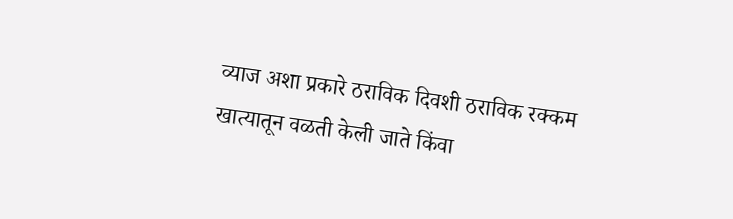व्याज अशा प्रकारे ठराविक दिवशी ठराविक रक्कम खात्यातून वळती केली जाते किंवा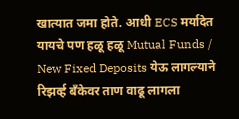खात्यात जमा होते. आधी ECS मर्यादेत यायचे पण हळू हळू Mutual Funds / New Fixed Deposits येऊ लागल्याने रिझर्व्ह बँकेवर ताण वाढू लागला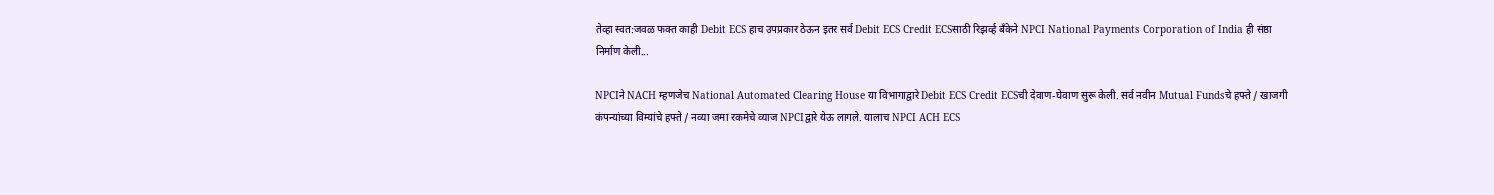तेव्हा स्वत:जवळ फक्त काही Debit ECS हाच उपप्रकार ठेऊन इतर सर्व Debit ECS Credit ECSसाठी रिझर्व्ह बँकेने NPCI National Payments Corporation of India ही संष्ठा निर्माण केली...

NPCIने NACH म्हणजेच National Automated Clearing House या विभागाद्वारे Debit ECS Credit ECSची देवाण-घेवाण सुरू केली. सर्व नवीन Mutual Fundsचे हफ्ते / खाजगी कंपन्यांच्या विम्यांचे हफ्ते / नव्या जमा रकमेचे व्याज NPCIद्वारे येऊ लागले. यालाच NPCI ACH ECS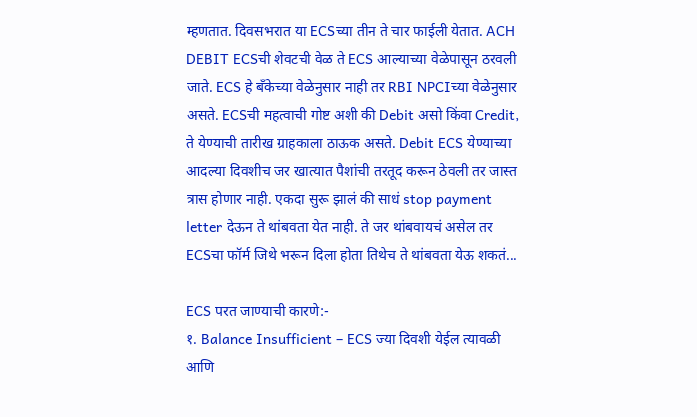म्हणतात. दिवसभरात या ECSच्या तीन ते चार फाईली येतात. ACH DEBIT ECSची शेवटची वेळ ते ECS आल्याच्या वेळेपासून ठरवली जाते. ECS हे बँकेच्या वेळेनुसार नाही तर RBI NPCIच्या वेळेनुसार असते. ECSची महत्वाची गोष्ट अशी की Debit असो किंवा Credit, ते येण्याची तारीख ग्राहकाला ठाऊक असते. Debit ECS येण्याच्या आदल्या दिवशीच जर खात्यात पैशांची तरतूद करून ठेवली तर जास्त त्रास होणार नाही. एकदा सुरू झालं की साधं stop payment letter देऊन ते थांबवता येत नाही. ते जर थांबवायचं असेल तर ECSचा फॉर्म जिथे भरून दिला होता तिथेच ते थांबवता येऊ शकतं...

ECS परत जाण्याची कारणे:-
१. Balance Insufficient – ECS ज्या दिवशी येईल त्यावळी आणि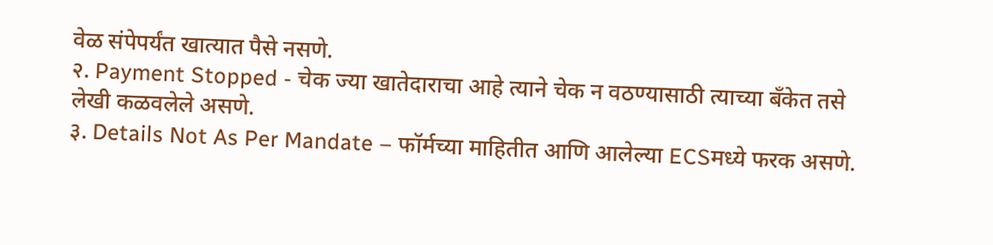वेळ संपेपर्यंत खात्यात पैसे नसणे.
२. Payment Stopped - चेक ज्या खातेदाराचा आहे त्याने चेक न वठण्यासाठी त्याच्या बँकेत तसे लेखी कळवलेले असणे.
३. Details Not As Per Mandate – फॉर्मच्या माहितीत आणि आलेल्या ECSमध्ये फरक असणे.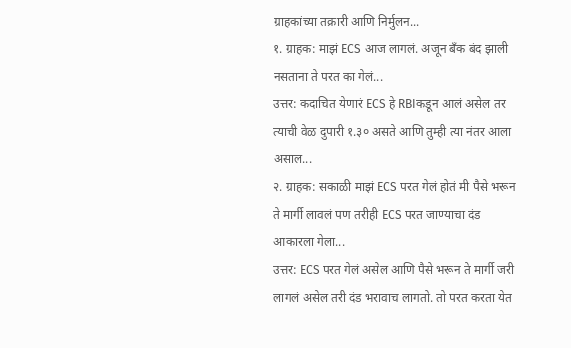ग्राहकांच्या तक्रारी आणि निर्मुलन...
१. ग्राहक: माझं ECS आज लागलं. अजून बँक बंद झाली नसताना ते परत का गेलं...
उत्तर: कदाचित येणारं ECS हे RBIकडून आलं असेल तर त्याची वेळ दुपारी १.३० असते आणि तुम्ही त्या नंतर आला असाल...
२. ग्राहक: सकाळी माझं ECS परत गेलं होतं मी पैसे भरून ते मार्गी लावलं पण तरीही ECS परत जाण्याचा दंड आकारला गेला...
उत्तर: ECS परत गेलं असेल आणि पैसे भरून ते मार्गी जरी लागलं असेल तरी दंड भरावाच लागतो. तो परत करता येत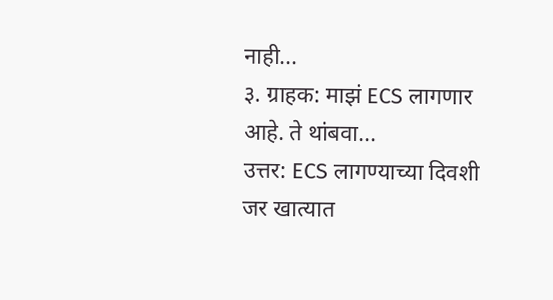नाही...
३. ग्राहक: माझं ECS लागणार आहे. ते थांबवा...
उत्तर: ECS लागण्याच्या दिवशी जर खात्यात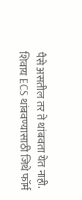पैसे असतील तर ते थांबवता येत नाही. शिवाय ECS थांबवण्यासाठी जिथे फॉर्म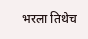भरला तिथेच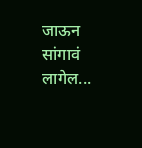जाऊन सांगावं लागेल...